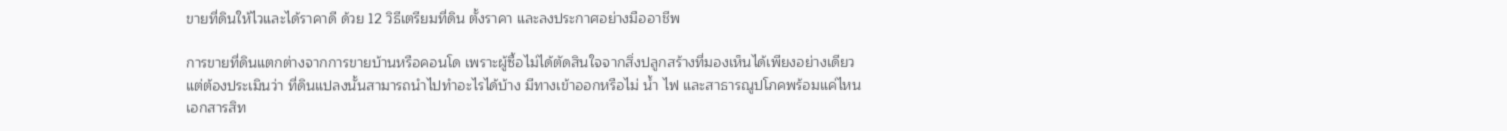ขายที่ดินให้ไวและได้ราคาดี ด้วย 12 วิธีเตรียมที่ดิน ตั้งราคา และลงประกาศอย่างมืออาชีพ

การขายที่ดินแตกต่างจากการขายบ้านหรือคอนโด เพราะผู้ซื้อไม่ได้ตัดสินใจจากสิ่งปลูกสร้างที่มองเห็นได้เพียงอย่างเดียว แต่ต้องประเมินว่า ที่ดินแปลงนั้นสามารถนำไปทำอะไรได้บ้าง มีทางเข้าออกหรือไม่ น้ำ ไฟ และสาธารณูปโภคพร้อมแค่ไหน เอกสารสิท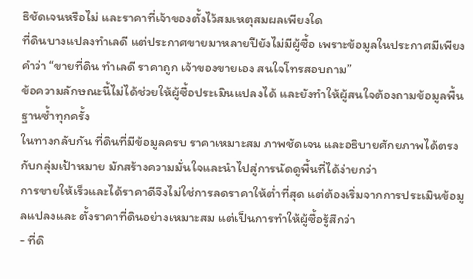ธิชัดเจนหรือไม่ และราคาที่เจ้าของตั้งไว้สมเหตุสมผลเพียงใด
ที่ดินบางแปลงทำเลดี แต่ประกาศขายมาหลายปียังไม่มีผู้ซื้อ เพราะข้อมูลในประกาศมีเพียงคำว่า “ขายที่ดิน ทำเลดี ราคาถูก เจ้าของขายเอง สนใจโทรสอบถาม”
ข้อความลักษณะนี้ไม่ได้ช่วยให้ผู้ซื้อประเมินแปลงได้ และยังทำให้ผู้สนใจต้องถามข้อมูลพื้นฐานซ้ำทุกครั้ง
ในทางกลับกัน ที่ดินที่มีข้อมูลครบ ราคาเหมาะสม ภาพชัดเจน และอธิบายศักยภาพได้ตรงกับกลุ่มเป้าหมาย มักสร้างความมั่นใจและนำไปสู่การนัดดูพื้นที่ได้ง่ายกว่า
การขายให้เร็วและได้ราคาดีจึงไม่ใช่การลดราคาให้ต่ำที่สุด แต่ต้องเริ่มจากการประเมินข้อมูลแปลงและ ตั้งราคาที่ดินอย่างเหมาะสม แต่เป็นการทำให้ผู้ซื้อรู้สึกว่า
- ที่ดิ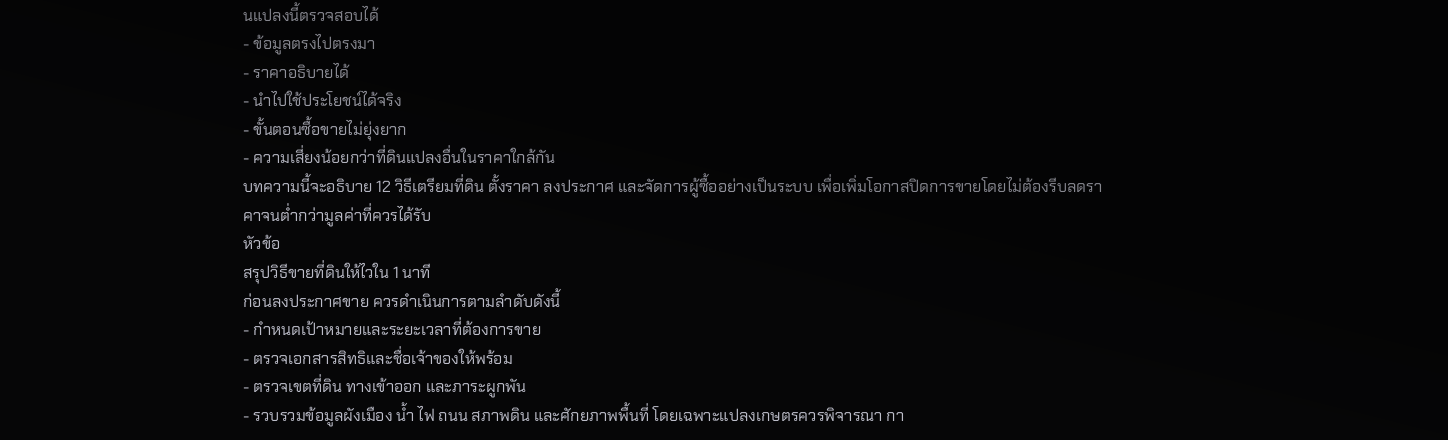นแปลงนี้ตรวจสอบได้
- ข้อมูลตรงไปตรงมา
- ราคาอธิบายได้
- นำไปใช้ประโยชน์ได้จริง
- ขั้นตอนซื้อขายไม่ยุ่งยาก
- ความเสี่ยงน้อยกว่าที่ดินแปลงอื่นในราคาใกล้กัน
บทความนี้จะอธิบาย 12 วิธีเตรียมที่ดิน ตั้งราคา ลงประกาศ และจัดการผู้ซื้ออย่างเป็นระบบ เพื่อเพิ่มโอกาสปิดการขายโดยไม่ต้องรีบลดราคาจนต่ำกว่ามูลค่าที่ควรได้รับ
หัวข้อ
สรุปวิธีขายที่ดินให้ไวใน 1 นาที
ก่อนลงประกาศขาย ควรดำเนินการตามลำดับดังนี้
- กำหนดเป้าหมายและระยะเวลาที่ต้องการขาย
- ตรวจเอกสารสิทธิและชื่อเจ้าของให้พร้อม
- ตรวจเขตที่ดิน ทางเข้าออก และภาระผูกพัน
- รวบรวมข้อมูลผังเมือง น้ำ ไฟ ถนน สภาพดิน และศักยภาพพื้นที่ โดยเฉพาะแปลงเกษตรควรพิจารณา กา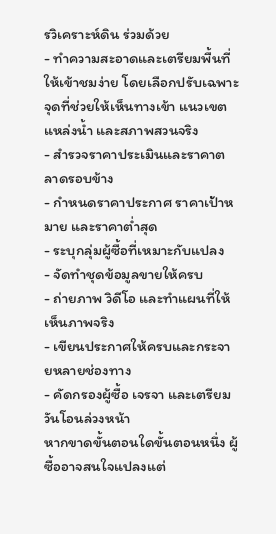รวิเคราะห์ดิน ร่วมด้วย
- ทำความสะอาดและเตรียมพื้นที่ให้เข้าชมง่าย โดยเลือกปรับเฉพาะจุดที่ช่วยให้เห็นทางเข้า แนวเขต แหล่งน้ำ และสภาพสวนจริง
- สำรวจราคาประเมินและราคาตลาดรอบข้าง
- กำหนดราคาประกาศ ราคาเป้าหมาย และราคาต่ำสุด
- ระบุกลุ่มผู้ซื้อที่เหมาะกับแปลง
- จัดทำชุดข้อมูลขายให้ครบ
- ถ่ายภาพ วิดีโอ และทำแผนที่ให้เห็นภาพจริง
- เขียนประกาศให้ครบและกระจายหลายช่องทาง
- คัดกรองผู้ซื้อ เจรจา และเตรียมวันโอนล่วงหน้า
หากขาดขั้นตอนใดขั้นตอนหนึ่ง ผู้ซื้ออาจสนใจแปลงแต่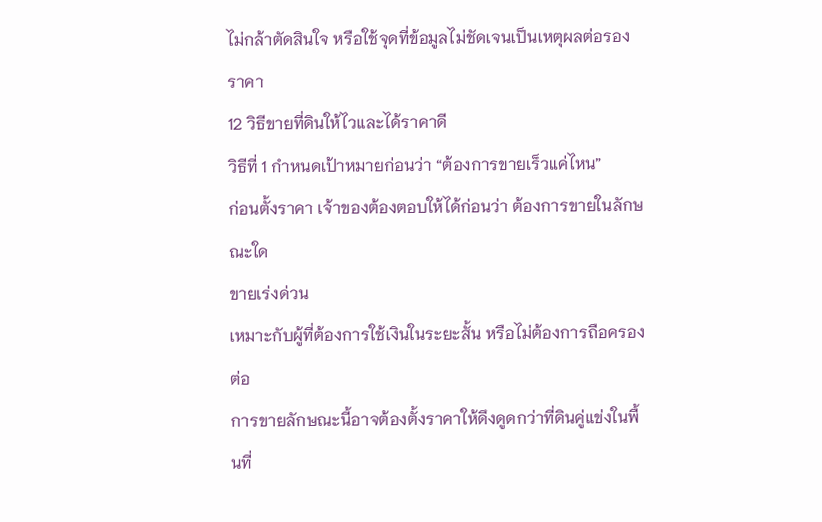ไม่กล้าตัดสินใจ หรือใช้จุดที่ข้อมูลไม่ชัดเจนเป็นเหตุผลต่อรองราคา
12 วิธีขายที่ดินให้ไวและได้ราคาดี
วิธีที่ 1 กำหนดเป้าหมายก่อนว่า “ต้องการขายเร็วแค่ไหน”
ก่อนตั้งราคา เจ้าของต้องตอบให้ได้ก่อนว่า ต้องการขายในลักษณะใด
ขายเร่งด่วน
เหมาะกับผู้ที่ต้องการใช้เงินในระยะสั้น หรือไม่ต้องการถือครองต่อ
การขายลักษณะนี้อาจต้องตั้งราคาให้ดึงดูดกว่าที่ดินคู่แข่งในพื้นที่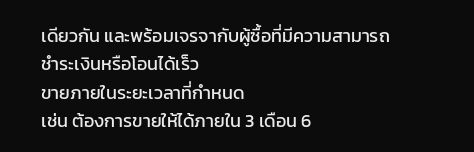เดียวกัน และพร้อมเจรจากับผู้ซื้อที่มีความสามารถชำระเงินหรือโอนได้เร็ว
ขายภายในระยะเวลาที่กำหนด
เช่น ต้องการขายให้ได้ภายใน 3 เดือน 6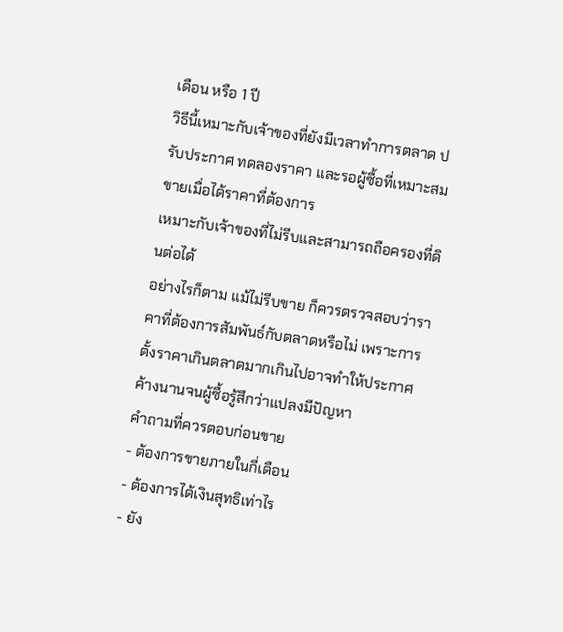เดือน หรือ 1 ปี
วิธีนี้เหมาะกับเจ้าของที่ยังมีเวลาทำการตลาด ปรับประกาศ ทดลองราคา และรอผู้ซื้อที่เหมาะสม
ขายเมื่อได้ราคาที่ต้องการ
เหมาะกับเจ้าของที่ไม่รีบและสามารถถือครองที่ดินต่อได้
อย่างไรก็ตาม แม้ไม่รีบขาย ก็ควรตรวจสอบว่าราคาที่ต้องการสัมพันธ์กับตลาดหรือไม่ เพราะการตั้งราคาเกินตลาดมากเกินไปอาจทำให้ประกาศค้างนานจนผู้ซื้อรู้สึกว่าแปลงมีปัญหา
คำถามที่ควรตอบก่อนขาย
- ต้องการขายภายในกี่เดือน
- ต้องการได้เงินสุทธิเท่าไร
- ยัง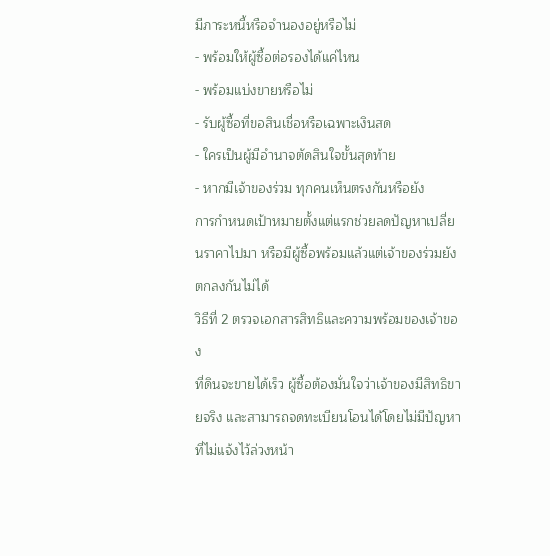มีภาระหนี้หรือจำนองอยู่หรือไม่
- พร้อมให้ผู้ซื้อต่อรองได้แค่ไหน
- พร้อมแบ่งขายหรือไม่
- รับผู้ซื้อที่ขอสินเชื่อหรือเฉพาะเงินสด
- ใครเป็นผู้มีอำนาจตัดสินใจขั้นสุดท้าย
- หากมีเจ้าของร่วม ทุกคนเห็นตรงกันหรือยัง
การกำหนดเป้าหมายตั้งแต่แรกช่วยลดปัญหาเปลี่ยนราคาไปมา หรือมีผู้ซื้อพร้อมแล้วแต่เจ้าของร่วมยังตกลงกันไม่ได้
วิธีที่ 2 ตรวจเอกสารสิทธิและความพร้อมของเจ้าของ
ที่ดินจะขายได้เร็ว ผู้ซื้อต้องมั่นใจว่าเจ้าของมีสิทธิขายจริง และสามารถจดทะเบียนโอนได้โดยไม่มีปัญหาที่ไม่แจ้งไว้ล่วงหน้า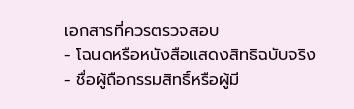เอกสารที่ควรตรวจสอบ
- โฉนดหรือหนังสือแสดงสิทธิฉบับจริง
- ชื่อผู้ถือกรรมสิทธิ์หรือผู้มี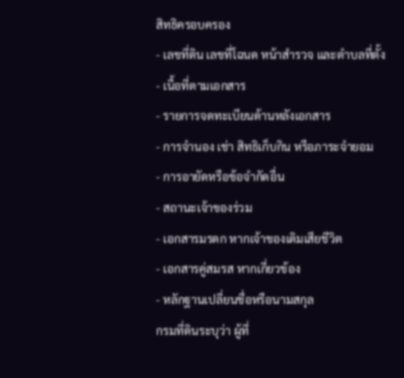สิทธิครอบครอง
- เลขที่ดิน เลขที่โฉนด หน้าสำรวจ และตำบลที่ตั้ง
- เนื้อที่ตามเอกสาร
- รายการจดทะเบียนด้านหลังเอกสาร
- การจำนอง เช่า สิทธิเก็บกิน หรือภาระจำยอม
- การอายัดหรือข้อจำกัดอื่น
- สถานะเจ้าของร่วม
- เอกสารมรดก หากเจ้าของเดิมเสียชีวิต
- เอกสารคู่สมรส หากเกี่ยวข้อง
- หลักฐานเปลี่ยนชื่อหรือนามสกุล
กรมที่ดินระบุว่า ผู้ที่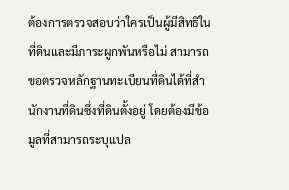ต้องการตรวจสอบว่าใครเป็นผู้มีสิทธิในที่ดินและมีภาระผูกพันหรือไม่ สามารถขอตรวจหลักฐานทะเบียนที่ดินได้ที่สำนักงานที่ดินซึ่งที่ดินตั้งอยู่ โดยต้องมีข้อมูลที่สามารถระบุแปล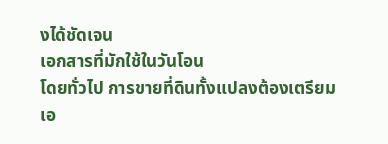งได้ชัดเจน
เอกสารที่มักใช้ในวันโอน
โดยทั่วไป การขายที่ดินทั้งแปลงต้องเตรียมเอ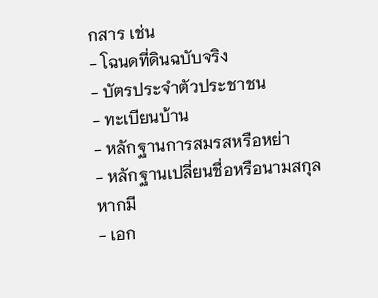กสาร เช่น
- โฉนดที่ดินฉบับจริง
- บัตรประจำตัวประชาชน
- ทะเบียนบ้าน
- หลักฐานการสมรสหรือหย่า
- หลักฐานเปลี่ยนชื่อหรือนามสกุล หากมี
- เอก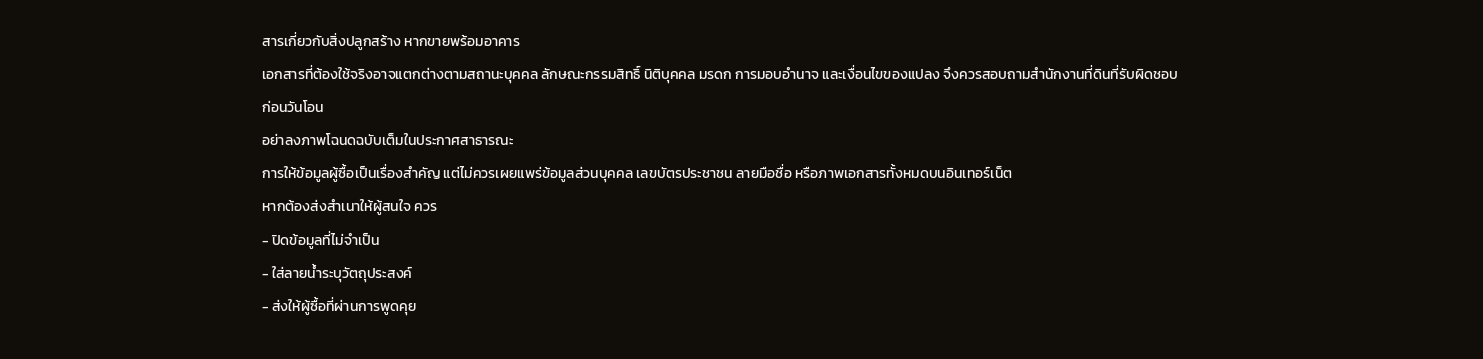สารเกี่ยวกับสิ่งปลูกสร้าง หากขายพร้อมอาคาร
เอกสารที่ต้องใช้จริงอาจแตกต่างตามสถานะบุคคล ลักษณะกรรมสิทธิ์ นิติบุคคล มรดก การมอบอำนาจ และเงื่อนไขของแปลง จึงควรสอบถามสำนักงานที่ดินที่รับผิดชอบก่อนวันโอน
อย่าลงภาพโฉนดฉบับเต็มในประกาศสาธารณะ
การให้ข้อมูลผู้ซื้อเป็นเรื่องสำคัญ แต่ไม่ควรเผยแพร่ข้อมูลส่วนบุคคล เลขบัตรประชาชน ลายมือชื่อ หรือภาพเอกสารทั้งหมดบนอินเทอร์เน็ต
หากต้องส่งสำเนาให้ผู้สนใจ ควร
- ปิดข้อมูลที่ไม่จำเป็น
- ใส่ลายน้ำระบุวัตถุประสงค์
- ส่งให้ผู้ซื้อที่ผ่านการพูดคุย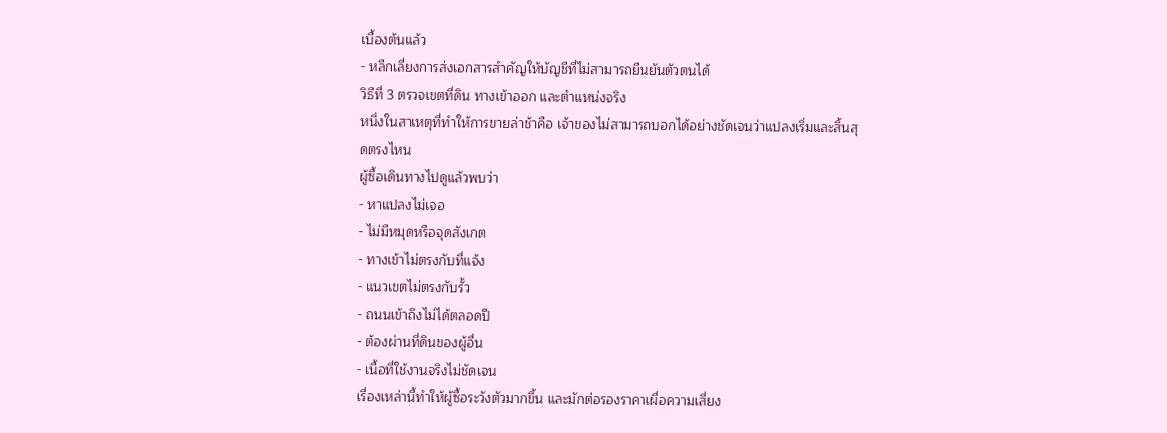เบื้องต้นแล้ว
- หลีกเลี่ยงการส่งเอกสารสำคัญให้บัญชีที่ไม่สามารถยืนยันตัวตนได้
วิธีที่ 3 ตรวจเขตที่ดิน ทางเข้าออก และตำแหน่งจริง
หนึ่งในสาเหตุที่ทำให้การขายล่าช้าคือ เจ้าของไม่สามารถบอกได้อย่างชัดเจนว่าแปลงเริ่มและสิ้นสุดตรงไหน
ผู้ซื้อเดินทางไปดูแล้วพบว่า
- หาแปลงไม่เจอ
- ไม่มีหมุดหรือจุดสังเกต
- ทางเข้าไม่ตรงกับที่แจ้ง
- แนวเขตไม่ตรงกับรั้ว
- ถนนเข้าถึงไม่ได้ตลอดปี
- ต้องผ่านที่ดินของผู้อื่น
- เนื้อที่ใช้งานจริงไม่ชัดเจน
เรื่องเหล่านี้ทำให้ผู้ซื้อระวังตัวมากขึ้น และมักต่อรองราคาเผื่อความเสี่ยง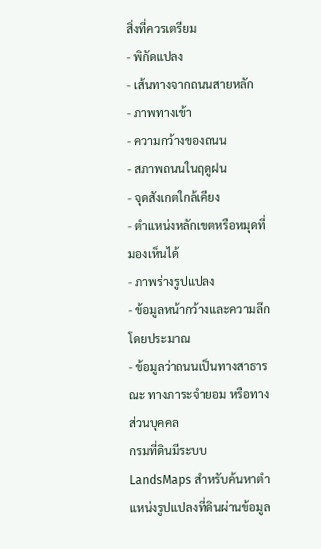สิ่งที่ควรเตรียม
- พิกัดแปลง
- เส้นทางจากถนนสายหลัก
- ภาพทางเข้า
- ความกว้างของถนน
- สภาพถนนในฤดูฝน
- จุดสังเกตใกล้เคียง
- ตำแหน่งหลักเขตหรือหมุดที่มองเห็นได้
- ภาพร่างรูปแปลง
- ข้อมูลหน้ากว้างและความลึกโดยประมาณ
- ข้อมูลว่าถนนเป็นทางสาธารณะ ทางภาระจำยอม หรือทางส่วนบุคคล
กรมที่ดินมีระบบ LandsMaps สำหรับค้นหาตำแหน่งรูปแปลงที่ดินผ่านข้อมูล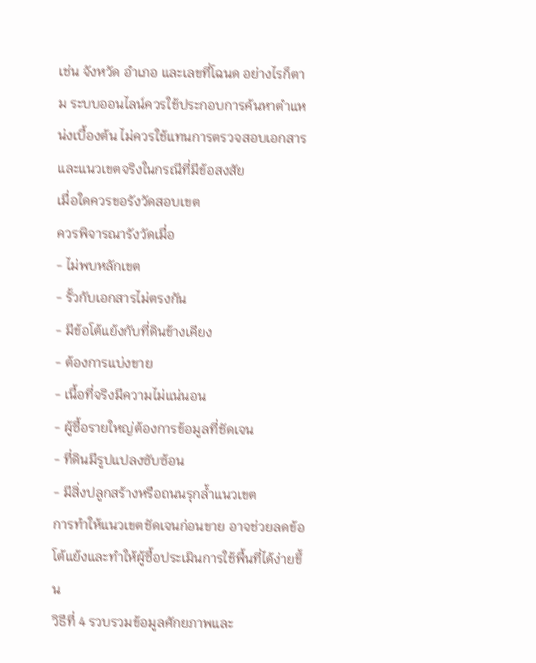เช่น จังหวัด อำเภอ และเลขที่โฉนด อย่างไรก็ตาม ระบบออนไลน์ควรใช้ประกอบการค้นหาตำแหน่งเบื้องต้น ไม่ควรใช้แทนการตรวจสอบเอกสารและแนวเขตจริงในกรณีที่มีข้อสงสัย
เมื่อใดควรขอรังวัดสอบเขต
ควรพิจารณารังวัดเมื่อ
- ไม่พบหลักเขต
- รั้วกับเอกสารไม่ตรงกัน
- มีข้อโต้แย้งกับที่ดินข้างเคียง
- ต้องการแบ่งขาย
- เนื้อที่จริงมีความไม่แน่นอน
- ผู้ซื้อรายใหญ่ต้องการข้อมูลที่ชัดเจน
- ที่ดินมีรูปแปลงซับซ้อน
- มีสิ่งปลูกสร้างหรือถนนรุกล้ำแนวเขต
การทำให้แนวเขตชัดเจนก่อนขาย อาจช่วยลดข้อโต้แย้งและทำให้ผู้ซื้อประเมินการใช้พื้นที่ได้ง่ายขึ้น
วิธีที่ 4 รวบรวมข้อมูลศักยภาพและ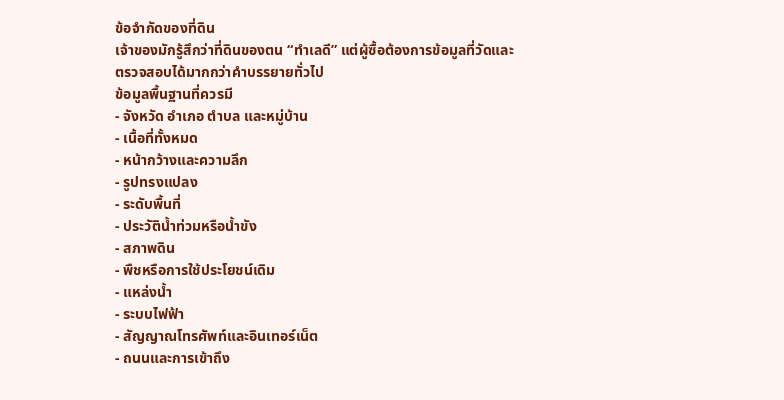ข้อจำกัดของที่ดิน
เจ้าของมักรู้สึกว่าที่ดินของตน “ทำเลดี” แต่ผู้ซื้อต้องการข้อมูลที่วัดและตรวจสอบได้มากกว่าคำบรรยายทั่วไป
ข้อมูลพื้นฐานที่ควรมี
- จังหวัด อำเภอ ตำบล และหมู่บ้าน
- เนื้อที่ทั้งหมด
- หน้ากว้างและความลึก
- รูปทรงแปลง
- ระดับพื้นที่
- ประวัติน้ำท่วมหรือน้ำขัง
- สภาพดิน
- พืชหรือการใช้ประโยชน์เดิม
- แหล่งน้ำ
- ระบบไฟฟ้า
- สัญญาณโทรศัพท์และอินเทอร์เน็ต
- ถนนและการเข้าถึง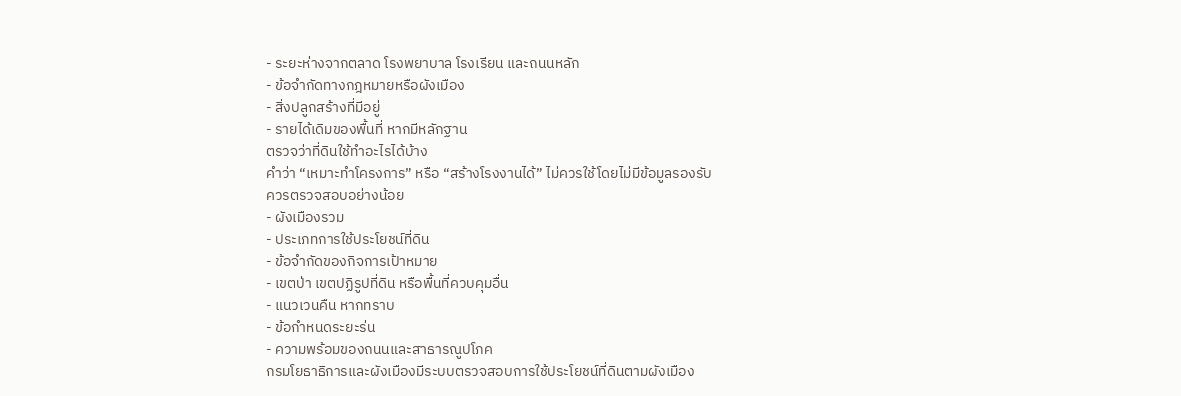- ระยะห่างจากตลาด โรงพยาบาล โรงเรียน และถนนหลัก
- ข้อจำกัดทางกฎหมายหรือผังเมือง
- สิ่งปลูกสร้างที่มีอยู่
- รายได้เดิมของพื้นที่ หากมีหลักฐาน
ตรวจว่าที่ดินใช้ทำอะไรได้บ้าง
คำว่า “เหมาะทำโครงการ” หรือ “สร้างโรงงานได้” ไม่ควรใช้โดยไม่มีข้อมูลรองรับ
ควรตรวจสอบอย่างน้อย
- ผังเมืองรวม
- ประเภทการใช้ประโยชน์ที่ดิน
- ข้อจำกัดของกิจการเป้าหมาย
- เขตป่า เขตปฏิรูปที่ดิน หรือพื้นที่ควบคุมอื่น
- แนวเวนคืน หากทราบ
- ข้อกำหนดระยะร่น
- ความพร้อมของถนนและสาธารณูปโภค
กรมโยธาธิการและผังเมืองมีระบบตรวจสอบการใช้ประโยชน์ที่ดินตามผังเมือง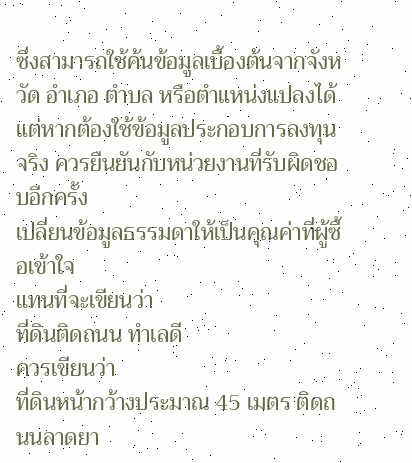ซึ่งสามารถใช้ค้นข้อมูลเบื้องต้นจากจังหวัด อำเภอ ตำบล หรือตำแหน่งแปลงได้ แต่หากต้องใช้ข้อมูลประกอบการลงทุนจริง ควรยืนยันกับหน่วยงานที่รับผิดชอบอีกครั้ง
เปลี่ยนข้อมูลธรรมดาให้เป็นคุณค่าที่ผู้ซื้อเข้าใจ
แทนที่จะเขียนว่า
ที่ดินติดถนน ทำเลดี
ควรเขียนว่า
ที่ดินหน้ากว้างประมาณ 45 เมตร ติดถนนลาดยา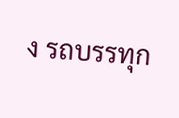ง รถบรรทุก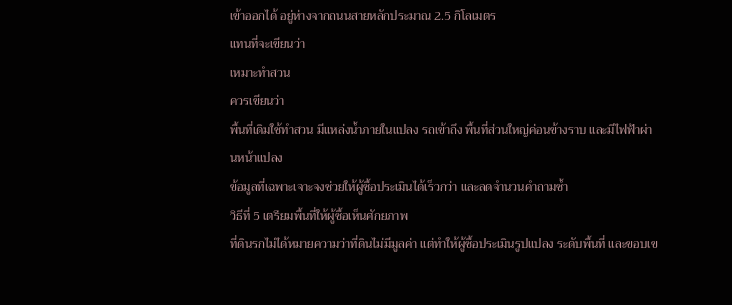เข้าออกได้ อยู่ห่างจากถนนสายหลักประมาณ 2.5 กิโลเมตร
แทนที่จะเขียนว่า
เหมาะทำสวน
ควรเขียนว่า
พื้นที่เดิมใช้ทำสวน มีแหล่งน้ำภายในแปลง รถเข้าถึง พื้นที่ส่วนใหญ่ค่อนข้างราบ และมีไฟฟ้าผ่านหน้าแปลง
ข้อมูลที่เฉพาะเจาะจงช่วยให้ผู้ซื้อประเมินได้เร็วกว่า และลดจำนวนคำถามซ้ำ
วิธีที่ 5 เตรียมพื้นที่ให้ผู้ซื้อเห็นศักยภาพ
ที่ดินรกไม่ได้หมายความว่าที่ดินไม่มีมูลค่า แต่ทำให้ผู้ซื้อประเมินรูปแปลง ระดับพื้นที่ และขอบเข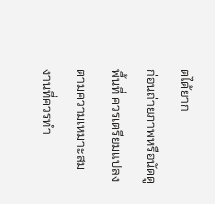ตได้ยาก
ก่อนถ่ายภาพหรือนัดดูพื้นที่ ควรเตรียมแปลงตามความเหมาะสม
งานที่ควรทำ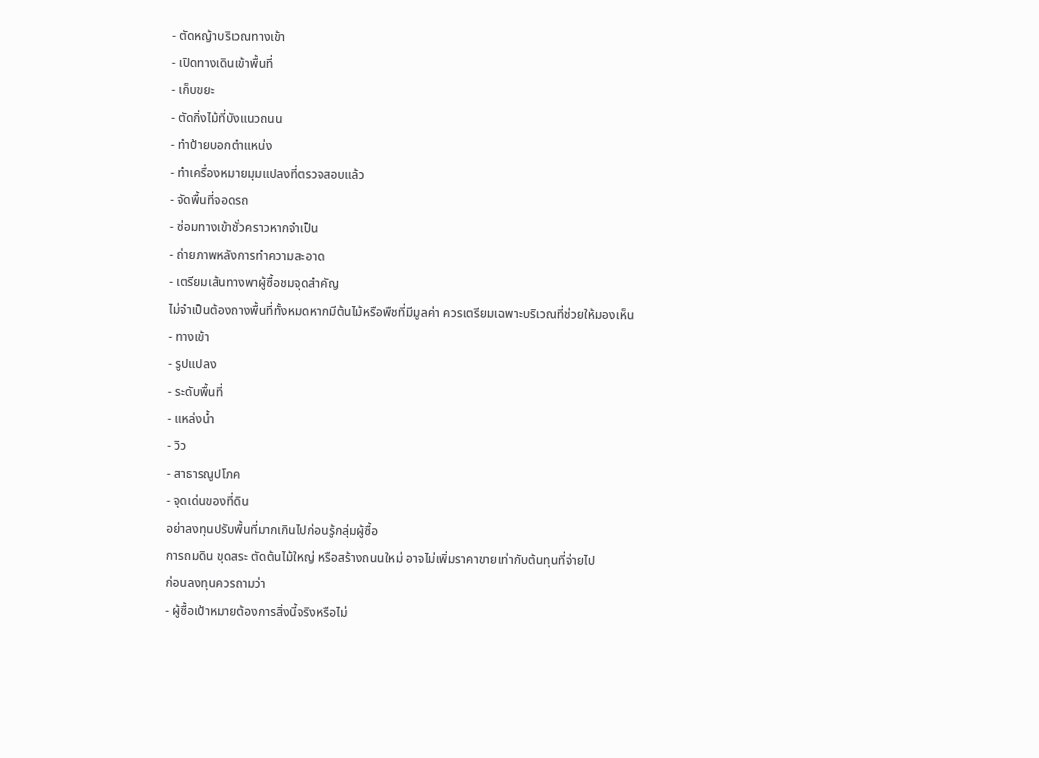- ตัดหญ้าบริเวณทางเข้า
- เปิดทางเดินเข้าพื้นที่
- เก็บขยะ
- ตัดกิ่งไม้ที่บังแนวถนน
- ทำป้ายบอกตำแหน่ง
- ทำเครื่องหมายมุมแปลงที่ตรวจสอบแล้ว
- จัดพื้นที่จอดรถ
- ซ่อมทางเข้าชั่วคราวหากจำเป็น
- ถ่ายภาพหลังการทำความสะอาด
- เตรียมเส้นทางพาผู้ซื้อชมจุดสำคัญ
ไม่จำเป็นต้องถางพื้นที่ทั้งหมดหากมีต้นไม้หรือพืชที่มีมูลค่า ควรเตรียมเฉพาะบริเวณที่ช่วยให้มองเห็น
- ทางเข้า
- รูปแปลง
- ระดับพื้นที่
- แหล่งน้ำ
- วิว
- สาธารณูปโภค
- จุดเด่นของที่ดิน
อย่าลงทุนปรับพื้นที่มากเกินไปก่อนรู้กลุ่มผู้ซื้อ
การถมดิน ขุดสระ ตัดต้นไม้ใหญ่ หรือสร้างถนนใหม่ อาจไม่เพิ่มราคาขายเท่ากับต้นทุนที่จ่ายไป
ก่อนลงทุนควรถามว่า
- ผู้ซื้อเป้าหมายต้องการสิ่งนี้จริงหรือไม่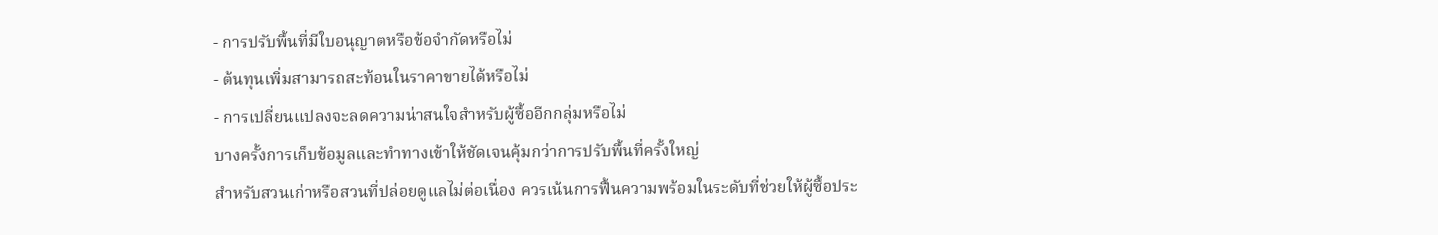- การปรับพื้นที่มีใบอนุญาตหรือข้อจำกัดหรือไม่
- ต้นทุนเพิ่มสามารถสะท้อนในราคาขายได้หรือไม่
- การเปลี่ยนแปลงจะลดความน่าสนใจสำหรับผู้ซื้ออีกกลุ่มหรือไม่
บางครั้งการเก็บข้อมูลและทำทางเข้าให้ชัดเจนคุ้มกว่าการปรับพื้นที่ครั้งใหญ่
สำหรับสวนเก่าหรือสวนที่ปล่อยดูแลไม่ต่อเนื่อง ควรเน้นการฟื้นความพร้อมในระดับที่ช่วยให้ผู้ซื้อประ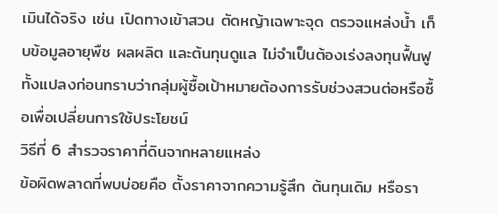เมินได้จริง เช่น เปิดทางเข้าสวน ตัดหญ้าเฉพาะจุด ตรวจแหล่งน้ำ เก็บข้อมูลอายุพืช ผลผลิต และต้นทุนดูแล ไม่จำเป็นต้องเร่งลงทุนฟื้นฟูทั้งแปลงก่อนทราบว่ากลุ่มผู้ซื้อเป้าหมายต้องการรับช่วงสวนต่อหรือซื้อเพื่อเปลี่ยนการใช้ประโยชน์
วิธีที่ 6 สำรวจราคาที่ดินจากหลายแหล่ง
ข้อผิดพลาดที่พบบ่อยคือ ตั้งราคาจากความรู้สึก ต้นทุนเดิม หรือรา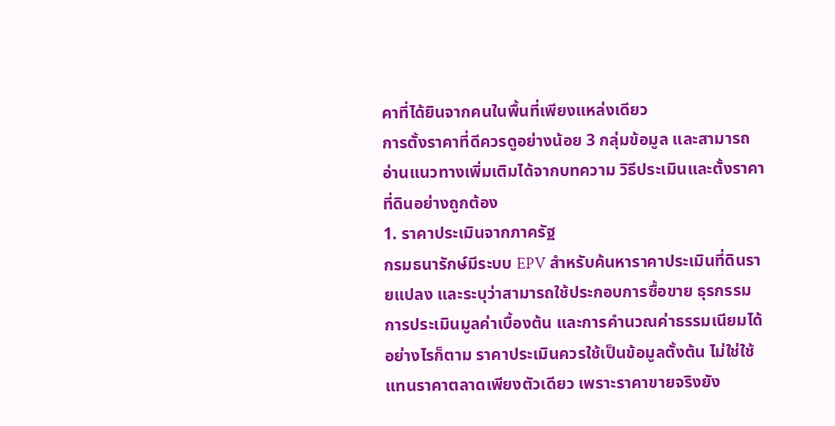คาที่ได้ยินจากคนในพื้นที่เพียงแหล่งเดียว
การตั้งราคาที่ดีควรดูอย่างน้อย 3 กลุ่มข้อมูล และสามารถอ่านแนวทางเพิ่มเติมได้จากบทความ วิธีประเมินและตั้งราคาที่ดินอย่างถูกต้อง
1. ราคาประเมินจากภาครัฐ
กรมธนารักษ์มีระบบ EPV สำหรับค้นหาราคาประเมินที่ดินรายแปลง และระบุว่าสามารถใช้ประกอบการซื้อขาย ธุรกรรม การประเมินมูลค่าเบื้องต้น และการคำนวณค่าธรรมเนียมได้
อย่างไรก็ตาม ราคาประเมินควรใช้เป็นข้อมูลตั้งต้น ไม่ใช่ใช้แทนราคาตลาดเพียงตัวเดียว เพราะราคาขายจริงยัง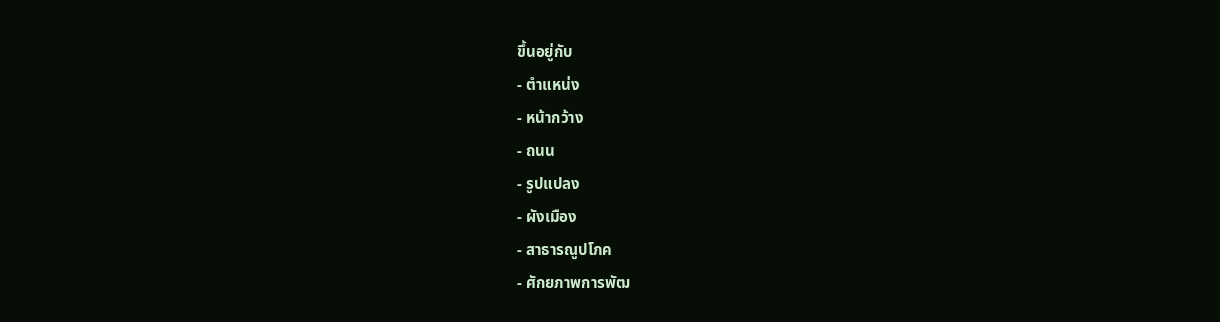ขึ้นอยู่กับ
- ตำแหน่ง
- หน้ากว้าง
- ถนน
- รูปแปลง
- ผังเมือง
- สาธารณูปโภค
- ศักยภาพการพัฒ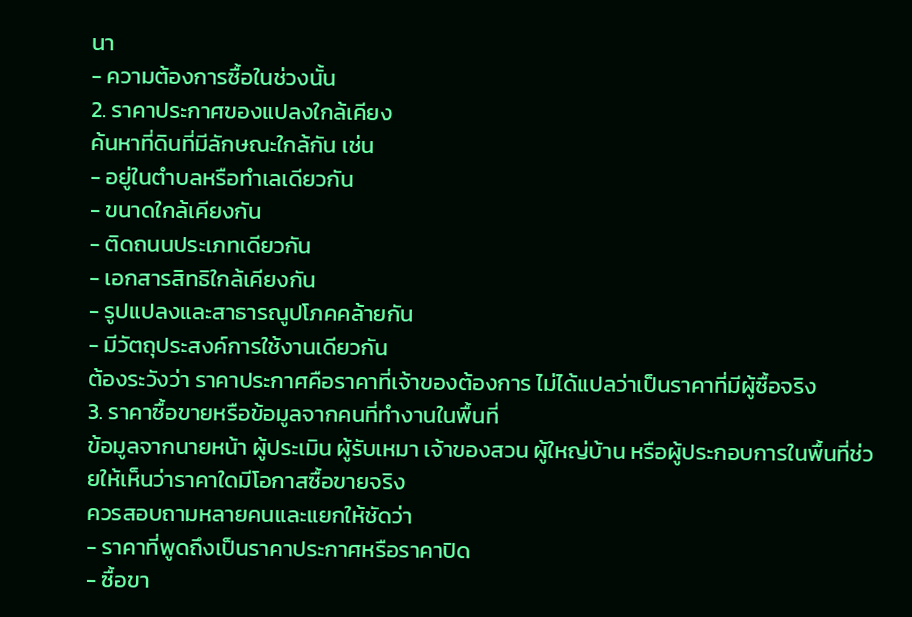นา
- ความต้องการซื้อในช่วงนั้น
2. ราคาประกาศของแปลงใกล้เคียง
ค้นหาที่ดินที่มีลักษณะใกล้กัน เช่น
- อยู่ในตำบลหรือทำเลเดียวกัน
- ขนาดใกล้เคียงกัน
- ติดถนนประเภทเดียวกัน
- เอกสารสิทธิใกล้เคียงกัน
- รูปแปลงและสาธารณูปโภคคล้ายกัน
- มีวัตถุประสงค์การใช้งานเดียวกัน
ต้องระวังว่า ราคาประกาศคือราคาที่เจ้าของต้องการ ไม่ได้แปลว่าเป็นราคาที่มีผู้ซื้อจริง
3. ราคาซื้อขายหรือข้อมูลจากคนที่ทำงานในพื้นที่
ข้อมูลจากนายหน้า ผู้ประเมิน ผู้รับเหมา เจ้าของสวน ผู้ใหญ่บ้าน หรือผู้ประกอบการในพื้นที่ช่วยให้เห็นว่าราคาใดมีโอกาสซื้อขายจริง
ควรสอบถามหลายคนและแยกให้ชัดว่า
- ราคาที่พูดถึงเป็นราคาประกาศหรือราคาปิด
- ซื้อขา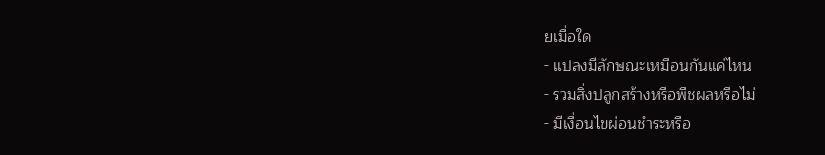ยเมื่อใด
- แปลงมีลักษณะเหมือนกันแค่ไหน
- รวมสิ่งปลูกสร้างหรือพืชผลหรือไม่
- มีเงื่อนไขผ่อนชำระหรือ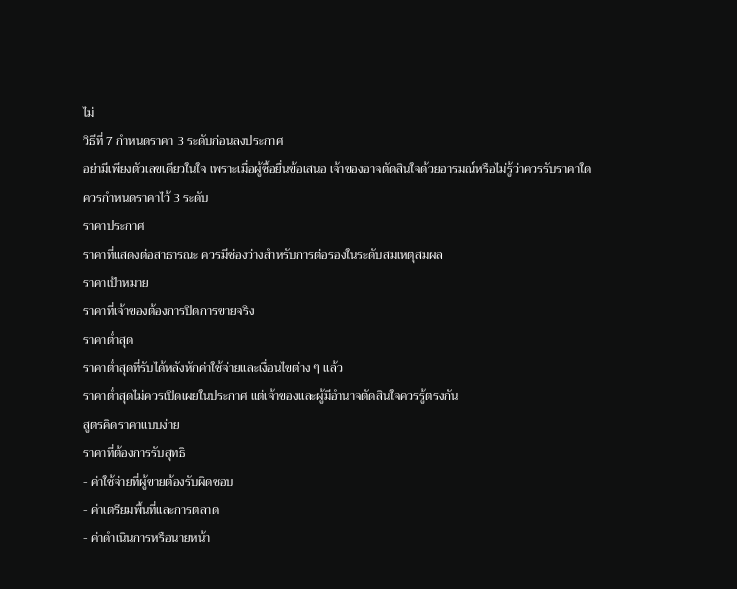ไม่
วิธีที่ 7 กำหนดราคา 3 ระดับก่อนลงประกาศ
อย่ามีเพียงตัวเลขเดียวในใจ เพราะเมื่อผู้ซื้อยื่นข้อเสนอ เจ้าของอาจตัดสินใจด้วยอารมณ์หรือไม่รู้ว่าควรรับราคาใด
ควรกำหนดราคาไว้ 3 ระดับ
ราคาประกาศ
ราคาที่แสดงต่อสาธารณะ ควรมีช่องว่างสำหรับการต่อรองในระดับสมเหตุสมผล
ราคาเป้าหมาย
ราคาที่เจ้าของต้องการปิดการขายจริง
ราคาต่ำสุด
ราคาต่ำสุดที่รับได้หลังหักค่าใช้จ่ายและเงื่อนไขต่าง ๆ แล้ว
ราคาต่ำสุดไม่ควรเปิดเผยในประกาศ แต่เจ้าของและผู้มีอำนาจตัดสินใจควรรู้ตรงกัน
สูตรคิดราคาแบบง่าย
ราคาที่ต้องการรับสุทธิ
- ค่าใช้จ่ายที่ผู้ขายต้องรับผิดชอบ
- ค่าเตรียมพื้นที่และการตลาด
- ค่าดำเนินการหรือนายหน้า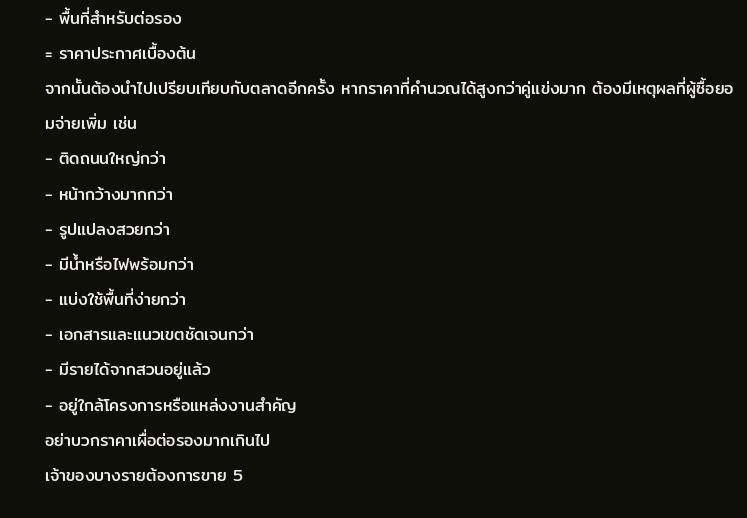- พื้นที่สำหรับต่อรอง
= ราคาประกาศเบื้องต้น
จากนั้นต้องนำไปเปรียบเทียบกับตลาดอีกครั้ง หากราคาที่คำนวณได้สูงกว่าคู่แข่งมาก ต้องมีเหตุผลที่ผู้ซื้อยอมจ่ายเพิ่ม เช่น
- ติดถนนใหญ่กว่า
- หน้ากว้างมากกว่า
- รูปแปลงสวยกว่า
- มีน้ำหรือไฟพร้อมกว่า
- แบ่งใช้พื้นที่ง่ายกว่า
- เอกสารและแนวเขตชัดเจนกว่า
- มีรายได้จากสวนอยู่แล้ว
- อยู่ใกล้โครงการหรือแหล่งงานสำคัญ
อย่าบวกราคาเผื่อต่อรองมากเกินไป
เจ้าของบางรายต้องการขาย 5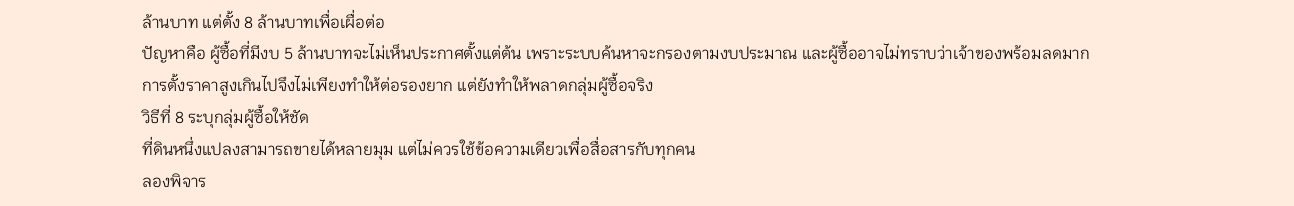ล้านบาท แต่ตั้ง 8 ล้านบาทเพื่อเผื่อต่อ
ปัญหาคือ ผู้ซื้อที่มีงบ 5 ล้านบาทจะไม่เห็นประกาศตั้งแต่ต้น เพราะระบบค้นหาจะกรองตามงบประมาณ และผู้ซื้ออาจไม่ทราบว่าเจ้าของพร้อมลดมาก
การตั้งราคาสูงเกินไปจึงไม่เพียงทำให้ต่อรองยาก แต่ยังทำให้พลาดกลุ่มผู้ซื้อจริง
วิธีที่ 8 ระบุกลุ่มผู้ซื้อให้ชัด
ที่ดินหนึ่งแปลงสามารถขายได้หลายมุม แต่ไม่ควรใช้ข้อความเดียวเพื่อสื่อสารกับทุกคน
ลองพิจาร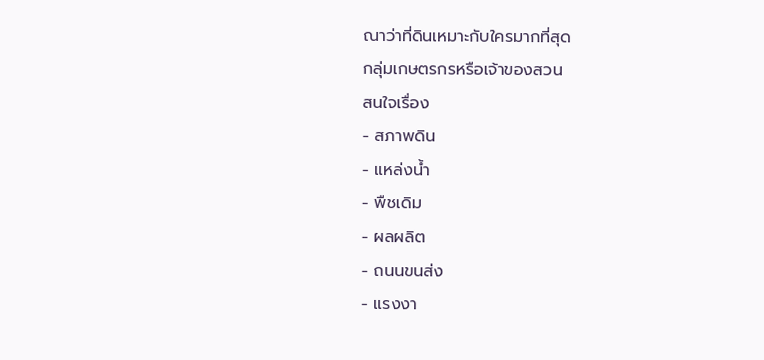ณาว่าที่ดินเหมาะกับใครมากที่สุด
กลุ่มเกษตรกรหรือเจ้าของสวน
สนใจเรื่อง
- สภาพดิน
- แหล่งน้ำ
- พืชเดิม
- ผลผลิต
- ถนนขนส่ง
- แรงงา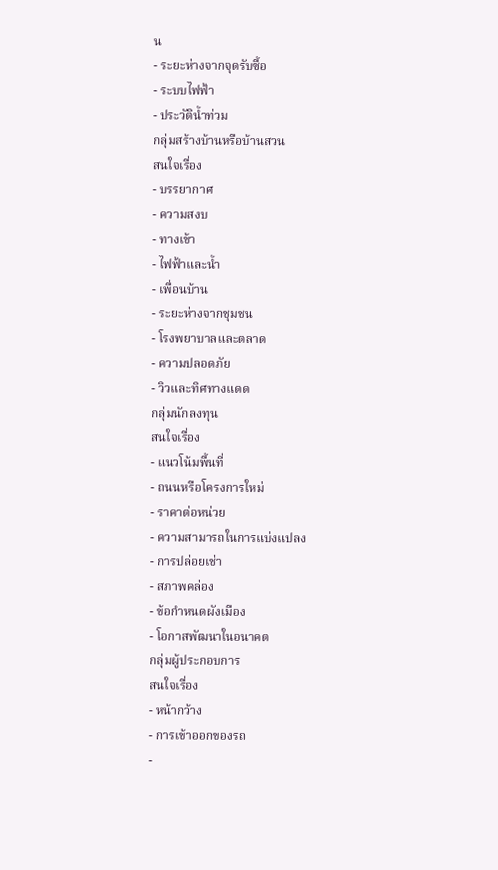น
- ระยะห่างจากจุดรับซื้อ
- ระบบไฟฟ้า
- ประวัติน้ำท่วม
กลุ่มสร้างบ้านหรือบ้านสวน
สนใจเรื่อง
- บรรยากาศ
- ความสงบ
- ทางเข้า
- ไฟฟ้าและน้ำ
- เพื่อนบ้าน
- ระยะห่างจากชุมชน
- โรงพยาบาลและตลาด
- ความปลอดภัย
- วิวและทิศทางแดด
กลุ่มนักลงทุน
สนใจเรื่อง
- แนวโน้มพื้นที่
- ถนนหรือโครงการใหม่
- ราคาต่อหน่วย
- ความสามารถในการแบ่งแปลง
- การปล่อยเช่า
- สภาพคล่อง
- ข้อกำหนดผังเมือง
- โอกาสพัฒนาในอนาคต
กลุ่มผู้ประกอบการ
สนใจเรื่อง
- หน้ากว้าง
- การเข้าออกของรถ
-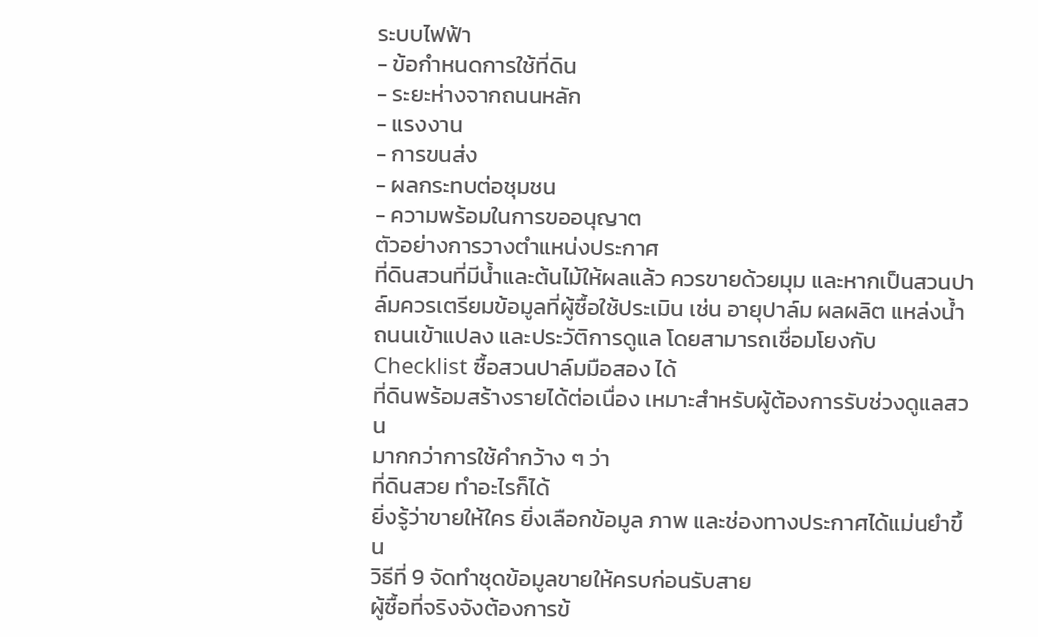ระบบไฟฟ้า
- ข้อกำหนดการใช้ที่ดิน
- ระยะห่างจากถนนหลัก
- แรงงาน
- การขนส่ง
- ผลกระทบต่อชุมชน
- ความพร้อมในการขออนุญาต
ตัวอย่างการวางตำแหน่งประกาศ
ที่ดินสวนที่มีน้ำและต้นไม้ให้ผลแล้ว ควรขายด้วยมุม และหากเป็นสวนปาล์มควรเตรียมข้อมูลที่ผู้ซื้อใช้ประเมิน เช่น อายุปาล์ม ผลผลิต แหล่งน้ำ ถนนเข้าแปลง และประวัติการดูแล โดยสามารถเชื่อมโยงกับ Checklist ซื้อสวนปาล์มมือสอง ได้
ที่ดินพร้อมสร้างรายได้ต่อเนื่อง เหมาะสำหรับผู้ต้องการรับช่วงดูแลสวน
มากกว่าการใช้คำกว้าง ๆ ว่า
ที่ดินสวย ทำอะไรก็ได้
ยิ่งรู้ว่าขายให้ใคร ยิ่งเลือกข้อมูล ภาพ และช่องทางประกาศได้แม่นยำขึ้น
วิธีที่ 9 จัดทำชุดข้อมูลขายให้ครบก่อนรับสาย
ผู้ซื้อที่จริงจังต้องการข้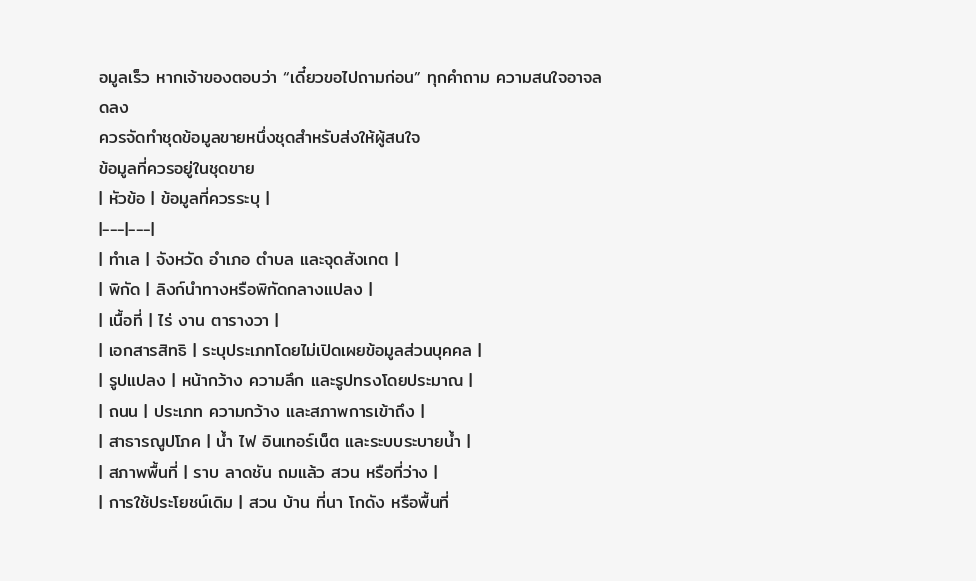อมูลเร็ว หากเจ้าของตอบว่า “เดี๋ยวขอไปถามก่อน” ทุกคำถาม ความสนใจอาจลดลง
ควรจัดทำชุดข้อมูลขายหนึ่งชุดสำหรับส่งให้ผู้สนใจ
ข้อมูลที่ควรอยู่ในชุดขาย
| หัวข้อ | ข้อมูลที่ควรระบุ |
|---|---|
| ทำเล | จังหวัด อำเภอ ตำบล และจุดสังเกต |
| พิกัด | ลิงก์นำทางหรือพิกัดกลางแปลง |
| เนื้อที่ | ไร่ งาน ตารางวา |
| เอกสารสิทธิ | ระบุประเภทโดยไม่เปิดเผยข้อมูลส่วนบุคคล |
| รูปแปลง | หน้ากว้าง ความลึก และรูปทรงโดยประมาณ |
| ถนน | ประเภท ความกว้าง และสภาพการเข้าถึง |
| สาธารณูปโภค | น้ำ ไฟ อินเทอร์เน็ต และระบบระบายน้ำ |
| สภาพพื้นที่ | ราบ ลาดชัน ถมแล้ว สวน หรือที่ว่าง |
| การใช้ประโยชน์เดิม | สวน บ้าน ที่นา โกดัง หรือพื้นที่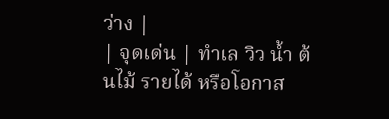ว่าง |
| จุดเด่น | ทำเล วิว น้ำ ต้นไม้ รายได้ หรือโอกาส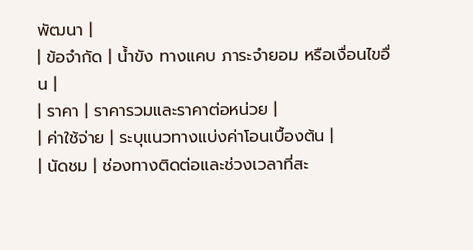พัฒนา |
| ข้อจำกัด | น้ำขัง ทางแคบ ภาระจำยอม หรือเงื่อนไขอื่น |
| ราคา | ราคารวมและราคาต่อหน่วย |
| ค่าใช้จ่าย | ระบุแนวทางแบ่งค่าโอนเบื้องต้น |
| นัดชม | ช่องทางติดต่อและช่วงเวลาที่สะ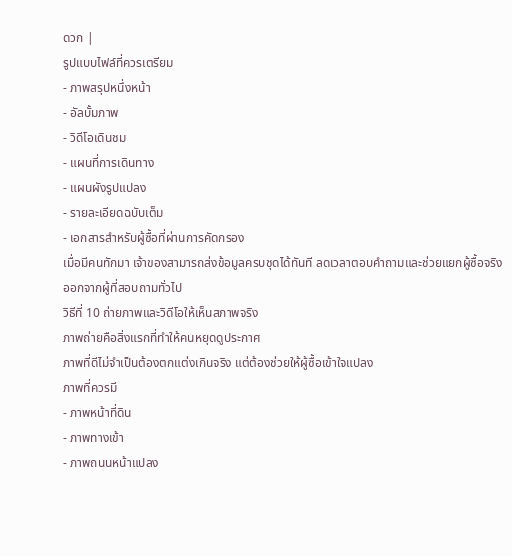ดวก |
รูปแบบไฟล์ที่ควรเตรียม
- ภาพสรุปหนึ่งหน้า
- อัลบั้มภาพ
- วิดีโอเดินชม
- แผนที่การเดินทาง
- แผนผังรูปแปลง
- รายละเอียดฉบับเต็ม
- เอกสารสำหรับผู้ซื้อที่ผ่านการคัดกรอง
เมื่อมีคนทักมา เจ้าของสามารถส่งข้อมูลครบชุดได้ทันที ลดเวลาตอบคำถามและช่วยแยกผู้ซื้อจริงออกจากผู้ที่สอบถามทั่วไป
วิธีที่ 10 ถ่ายภาพและวิดีโอให้เห็นสภาพจริง
ภาพถ่ายคือสิ่งแรกที่ทำให้คนหยุดดูประกาศ
ภาพที่ดีไม่จำเป็นต้องตกแต่งเกินจริง แต่ต้องช่วยให้ผู้ซื้อเข้าใจแปลง
ภาพที่ควรมี
- ภาพหน้าที่ดิน
- ภาพทางเข้า
- ภาพถนนหน้าแปลง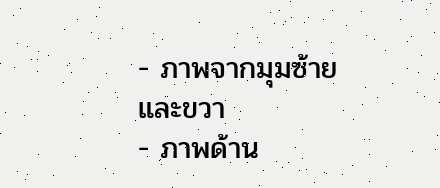- ภาพจากมุมซ้ายและขวา
- ภาพด้าน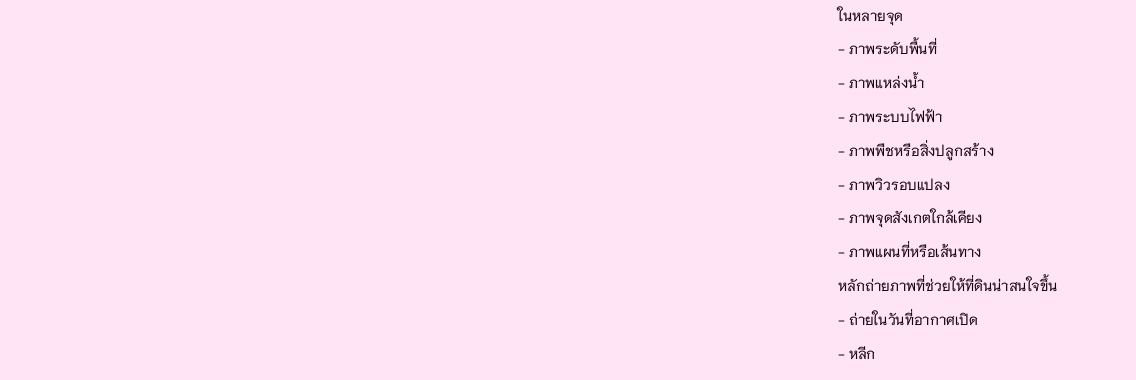ในหลายจุด
- ภาพระดับพื้นที่
- ภาพแหล่งน้ำ
- ภาพระบบไฟฟ้า
- ภาพพืชหรือสิ่งปลูกสร้าง
- ภาพวิวรอบแปลง
- ภาพจุดสังเกตใกล้เคียง
- ภาพแผนที่หรือเส้นทาง
หลักถ่ายภาพที่ช่วยให้ที่ดินน่าสนใจขึ้น
- ถ่ายในวันที่อากาศเปิด
- หลีก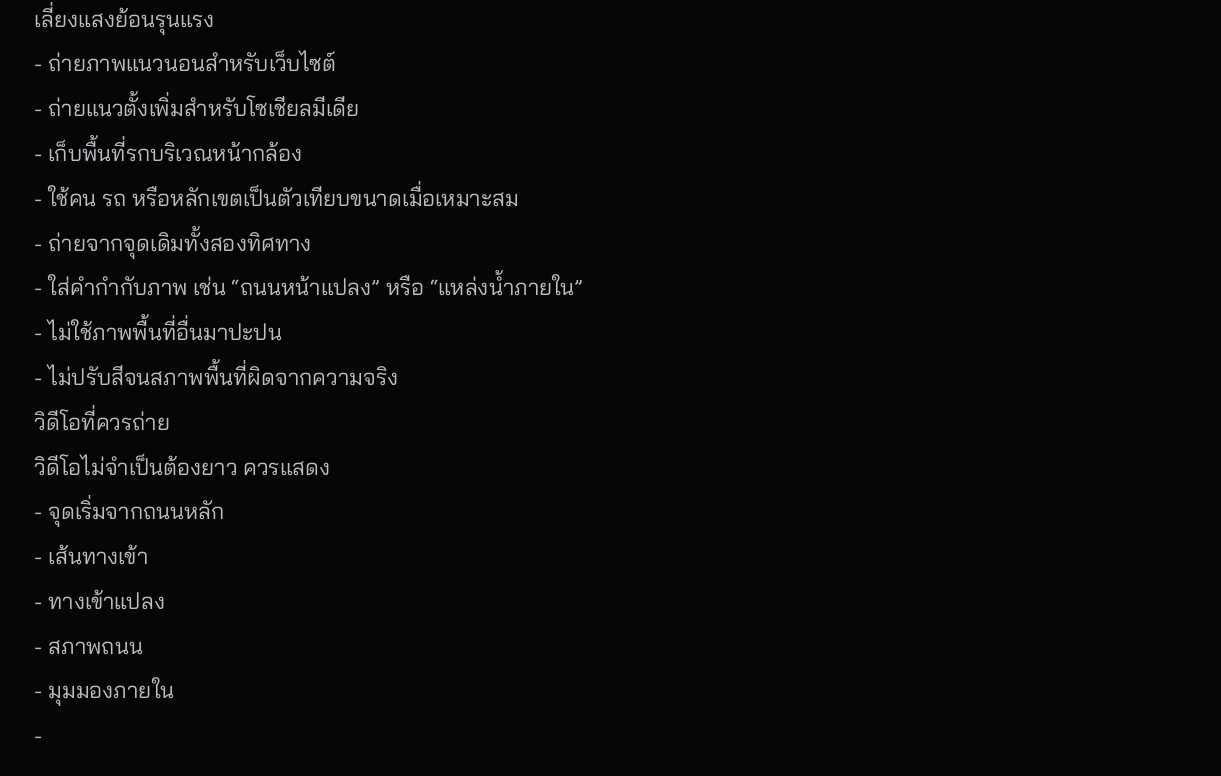เลี่ยงแสงย้อนรุนแรง
- ถ่ายภาพแนวนอนสำหรับเว็บไซต์
- ถ่ายแนวตั้งเพิ่มสำหรับโซเชียลมีเดีย
- เก็บพื้นที่รกบริเวณหน้ากล้อง
- ใช้คน รถ หรือหลักเขตเป็นตัวเทียบขนาดเมื่อเหมาะสม
- ถ่ายจากจุดเดิมทั้งสองทิศทาง
- ใส่คำกำกับภาพ เช่น “ถนนหน้าแปลง” หรือ “แหล่งน้ำภายใน”
- ไม่ใช้ภาพพื้นที่อื่นมาปะปน
- ไม่ปรับสีจนสภาพพื้นที่ผิดจากความจริง
วิดีโอที่ควรถ่าย
วิดีโอไม่จำเป็นต้องยาว ควรแสดง
- จุดเริ่มจากถนนหลัก
- เส้นทางเข้า
- ทางเข้าแปลง
- สภาพถนน
- มุมมองภายใน
-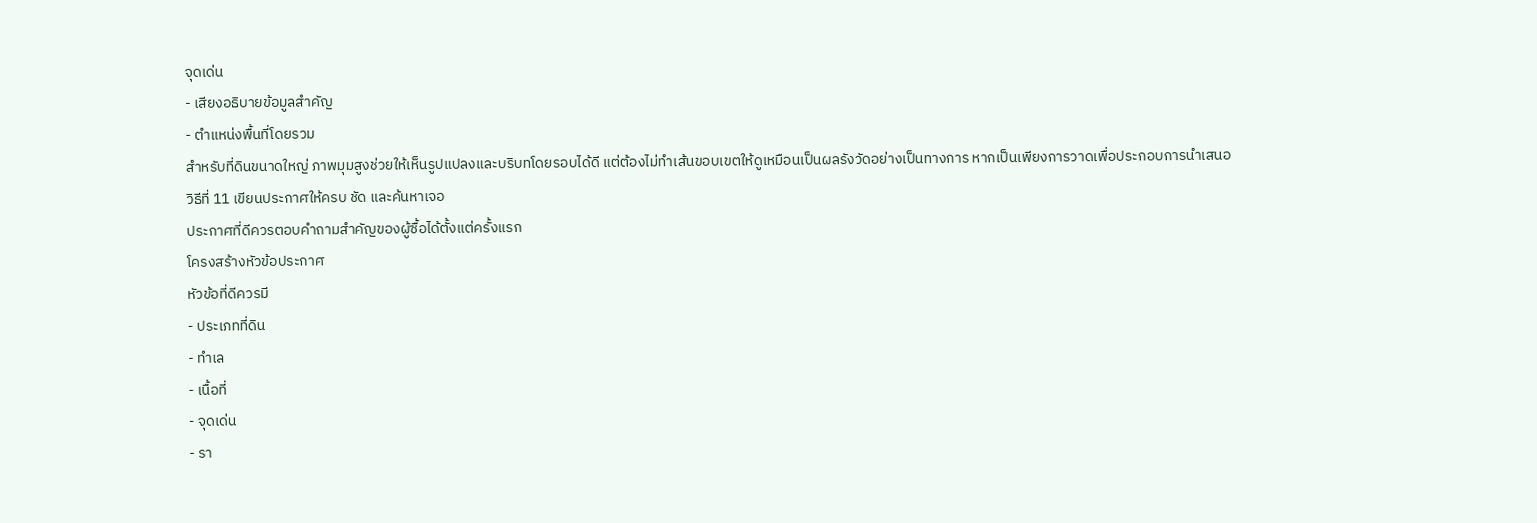จุดเด่น
- เสียงอธิบายข้อมูลสำคัญ
- ตำแหน่งพื้นที่โดยรวม
สำหรับที่ดินขนาดใหญ่ ภาพมุมสูงช่วยให้เห็นรูปแปลงและบริบทโดยรอบได้ดี แต่ต้องไม่ทำเส้นขอบเขตให้ดูเหมือนเป็นผลรังวัดอย่างเป็นทางการ หากเป็นเพียงการวาดเพื่อประกอบการนำเสนอ
วิธีที่ 11 เขียนประกาศให้ครบ ชัด และค้นหาเจอ
ประกาศที่ดีควรตอบคำถามสำคัญของผู้ซื้อได้ตั้งแต่ครั้งแรก
โครงสร้างหัวข้อประกาศ
หัวข้อที่ดีควรมี
- ประเภทที่ดิน
- ทำเล
- เนื้อที่
- จุดเด่น
- รา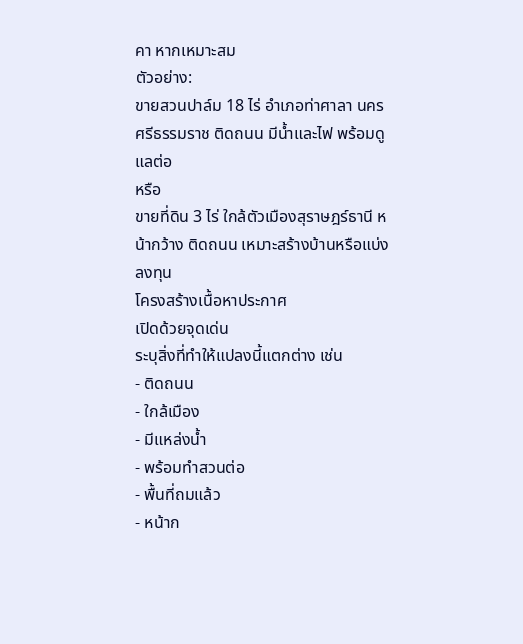คา หากเหมาะสม
ตัวอย่าง:
ขายสวนปาล์ม 18 ไร่ อำเภอท่าศาลา นครศรีธรรมราช ติดถนน มีน้ำและไฟ พร้อมดูแลต่อ
หรือ
ขายที่ดิน 3 ไร่ ใกล้ตัวเมืองสุราษฎร์ธานี หน้ากว้าง ติดถนน เหมาะสร้างบ้านหรือแบ่งลงทุน
โครงสร้างเนื้อหาประกาศ
เปิดด้วยจุดเด่น
ระบุสิ่งที่ทำให้แปลงนี้แตกต่าง เช่น
- ติดถนน
- ใกล้เมือง
- มีแหล่งน้ำ
- พร้อมทำสวนต่อ
- พื้นที่ถมแล้ว
- หน้าก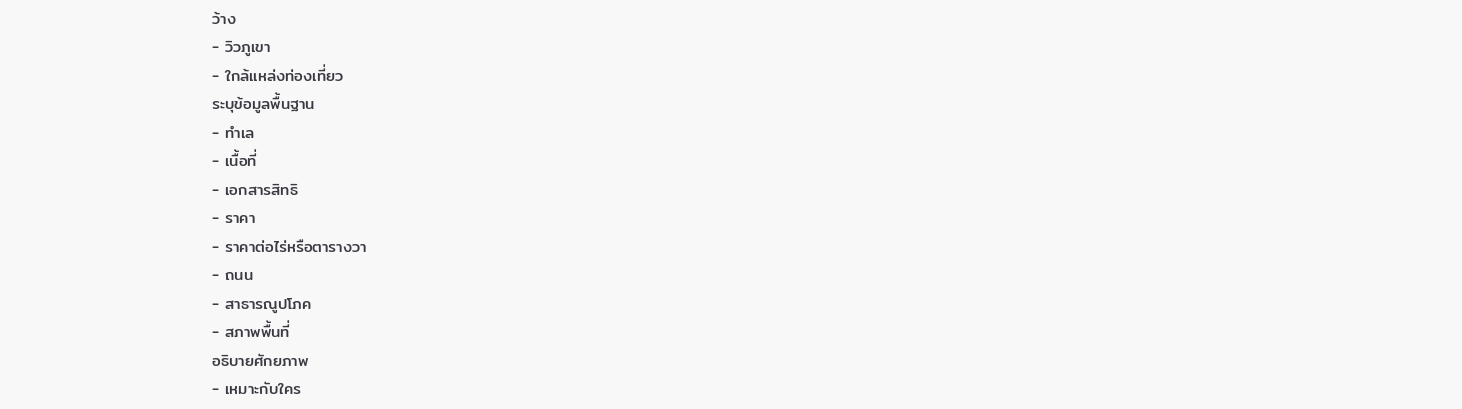ว้าง
- วิวภูเขา
- ใกล้แหล่งท่องเที่ยว
ระบุข้อมูลพื้นฐาน
- ทำเล
- เนื้อที่
- เอกสารสิทธิ
- ราคา
- ราคาต่อไร่หรือตารางวา
- ถนน
- สาธารณูปโภค
- สภาพพื้นที่
อธิบายศักยภาพ
- เหมาะกับใคร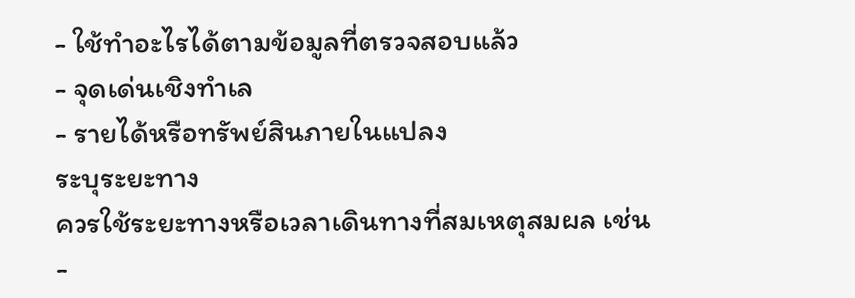- ใช้ทำอะไรได้ตามข้อมูลที่ตรวจสอบแล้ว
- จุดเด่นเชิงทำเล
- รายได้หรือทรัพย์สินภายในแปลง
ระบุระยะทาง
ควรใช้ระยะทางหรือเวลาเดินทางที่สมเหตุสมผล เช่น
-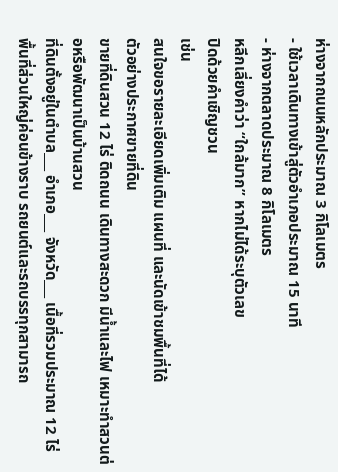ห่างจากถนนหลักประมาณ 3 กิโลเมตร
- ใช้เวลาเดินทางเข้าสู่ตัวอำเภอประมาณ 15 นาที
- ห่างจากตลาดประมาณ 8 กิโลเมตร
หลีกเลี่ยงคำว่า “ใกล้มาก” หากไม่ได้ระบุตัวเลข
ปิดด้วยคำเชิญชวน
เช่น
สนใจขอรายละเอียดเพิ่มเติม แผนที่ และนัดเข้าชมพื้นที่ได้
ตัวอย่างประกาศขายที่ดิน
ขายที่ดินสวน 12 ไร่ ติดถนน เดินทางสะดวก มีน้ำและไฟ เหมาะทำสวนต่อหรือพัฒนาเป็นบ้านสวน
ที่ดินตั้งอยู่ในตำบล___ อำเภอ___ จังหวัด___ เนื้อที่รวมประมาณ 12 ไร่ พื้นที่ส่วนใหญ่ค่อนข้างราบ รถยนต์และรถบรรทุกสามารถ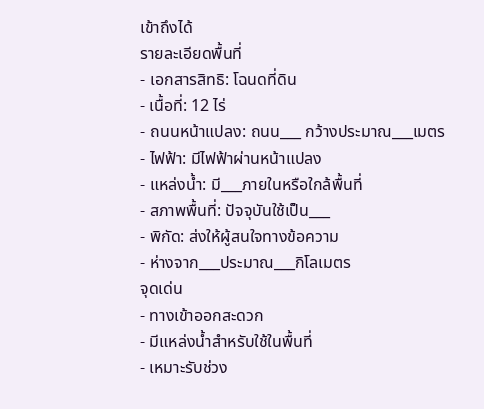เข้าถึงได้
รายละเอียดพื้นที่
- เอกสารสิทธิ: โฉนดที่ดิน
- เนื้อที่: 12 ไร่
- ถนนหน้าแปลง: ถนน___ กว้างประมาณ___เมตร
- ไฟฟ้า: มีไฟฟ้าผ่านหน้าแปลง
- แหล่งน้ำ: มี___ภายในหรือใกล้พื้นที่
- สภาพพื้นที่: ปัจจุบันใช้เป็น___
- พิกัด: ส่งให้ผู้สนใจทางข้อความ
- ห่างจาก___ประมาณ___กิโลเมตร
จุดเด่น
- ทางเข้าออกสะดวก
- มีแหล่งน้ำสำหรับใช้ในพื้นที่
- เหมาะรับช่วง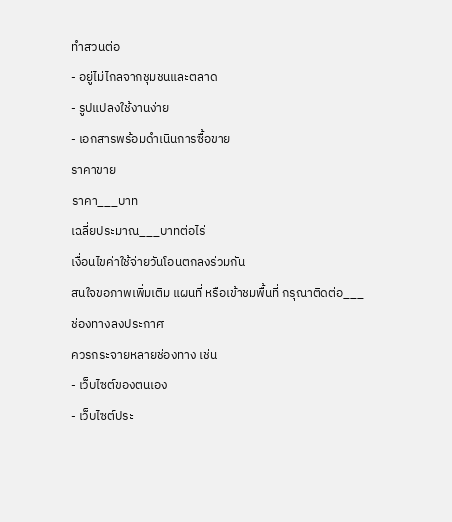ทำสวนต่อ
- อยู่ไม่ไกลจากชุมชนและตลาด
- รูปแปลงใช้งานง่าย
- เอกสารพร้อมดำเนินการซื้อขาย
ราคาขาย
ราคา___บาท
เฉลี่ยประมาณ___บาทต่อไร่
เงื่อนไขค่าใช้จ่ายวันโอนตกลงร่วมกัน
สนใจขอภาพเพิ่มเติม แผนที่ หรือเข้าชมพื้นที่ กรุณาติดต่อ___
ช่องทางลงประกาศ
ควรกระจายหลายช่องทาง เช่น
- เว็บไซต์ของตนเอง
- เว็บไซต์ประ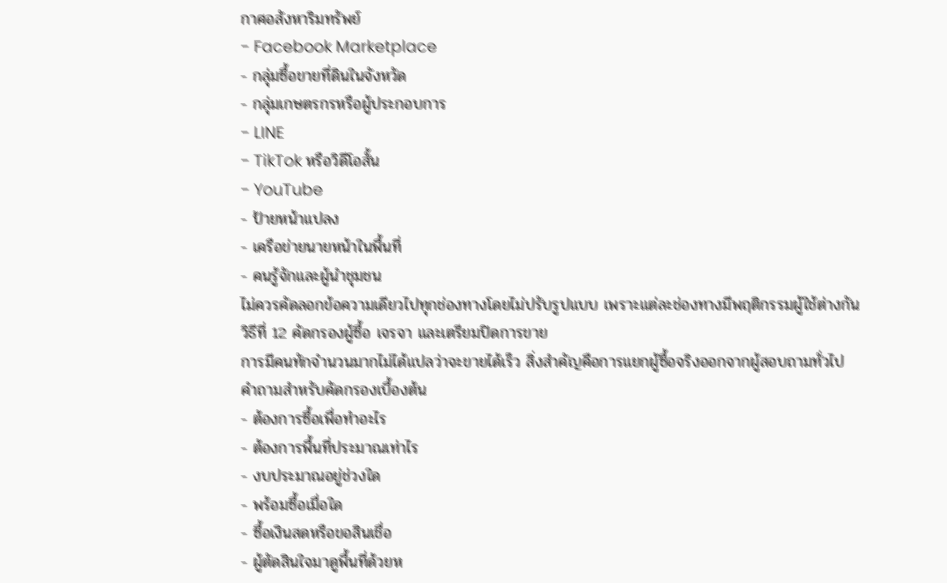กาศอสังหาริมทรัพย์
- Facebook Marketplace
- กลุ่มซื้อขายที่ดินในจังหวัด
- กลุ่มเกษตรกรหรือผู้ประกอบการ
- LINE
- TikTok หรือวิดีโอสั้น
- YouTube
- ป้ายหน้าแปลง
- เครือข่ายนายหน้าในพื้นที่
- คนรู้จักและผู้นำชุมชน
ไม่ควรคัดลอกข้อความเดียวไปทุกช่องทางโดยไม่ปรับรูปแบบ เพราะแต่ละช่องทางมีพฤติกรรมผู้ใช้ต่างกัน
วิธีที่ 12 คัดกรองผู้ซื้อ เจรจา และเตรียมปิดการขาย
การมีคนทักจำนวนมากไม่ได้แปลว่าจะขายได้เร็ว สิ่งสำคัญคือการแยกผู้ซื้อจริงออกจากผู้สอบถามทั่วไป
คำถามสำหรับคัดกรองเบื้องต้น
- ต้องการซื้อเพื่อทำอะไร
- ต้องการพื้นที่ประมาณเท่าไร
- งบประมาณอยู่ช่วงใด
- พร้อมซื้อเมื่อใด
- ซื้อเงินสดหรือขอสินเชื่อ
- ผู้ตัดสินใจมาดูพื้นที่ด้วยห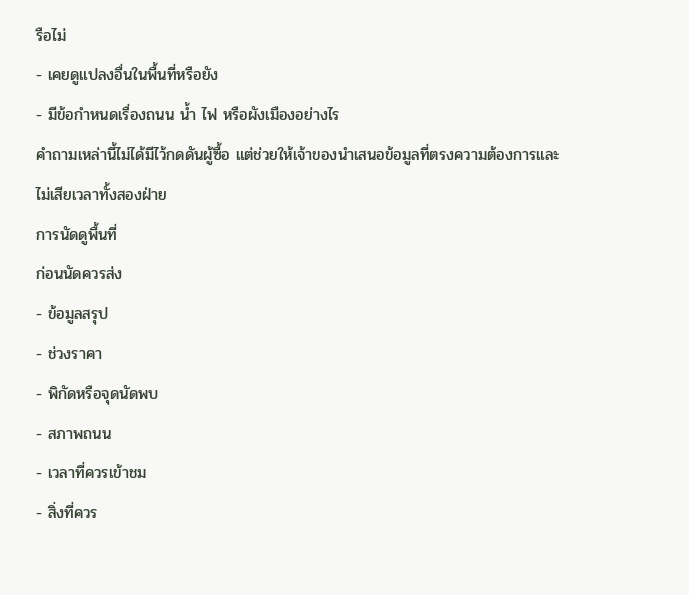รือไม่
- เคยดูแปลงอื่นในพื้นที่หรือยัง
- มีข้อกำหนดเรื่องถนน น้ำ ไฟ หรือผังเมืองอย่างไร
คำถามเหล่านี้ไม่ได้มีไว้กดดันผู้ซื้อ แต่ช่วยให้เจ้าของนำเสนอข้อมูลที่ตรงความต้องการและไม่เสียเวลาทั้งสองฝ่าย
การนัดดูพื้นที่
ก่อนนัดควรส่ง
- ข้อมูลสรุป
- ช่วงราคา
- พิกัดหรือจุดนัดพบ
- สภาพถนน
- เวลาที่ควรเข้าชม
- สิ่งที่ควร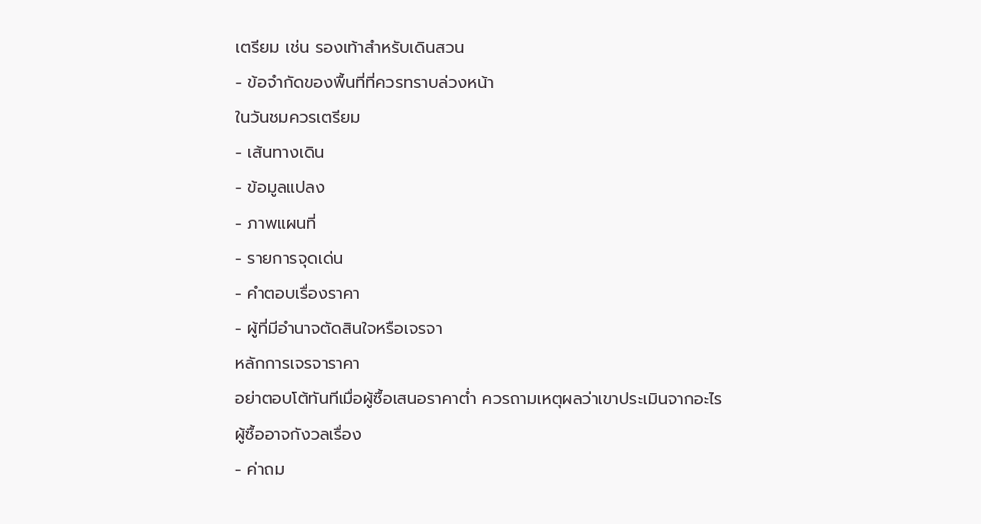เตรียม เช่น รองเท้าสำหรับเดินสวน
- ข้อจำกัดของพื้นที่ที่ควรทราบล่วงหน้า
ในวันชมควรเตรียม
- เส้นทางเดิน
- ข้อมูลแปลง
- ภาพแผนที่
- รายการจุดเด่น
- คำตอบเรื่องราคา
- ผู้ที่มีอำนาจตัดสินใจหรือเจรจา
หลักการเจรจาราคา
อย่าตอบโต้ทันทีเมื่อผู้ซื้อเสนอราคาต่ำ ควรถามเหตุผลว่าเขาประเมินจากอะไร
ผู้ซื้ออาจกังวลเรื่อง
- ค่าถม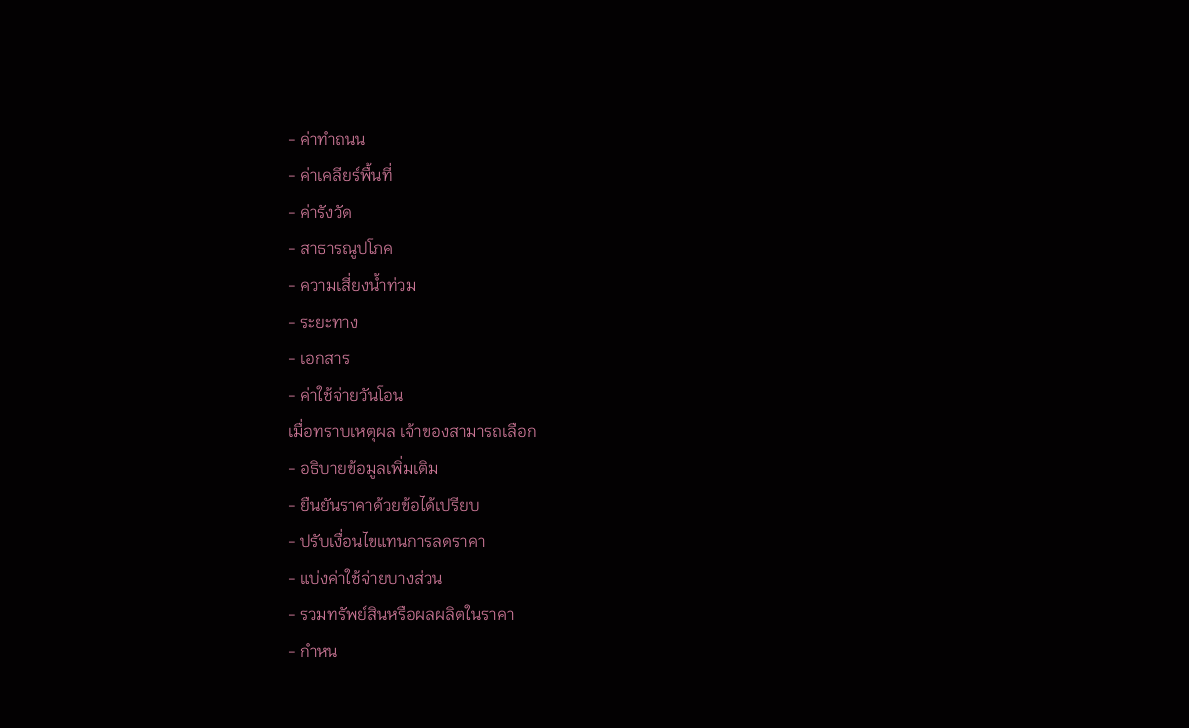- ค่าทำถนน
- ค่าเคลียร์พื้นที่
- ค่ารังวัด
- สาธารณูปโภค
- ความเสี่ยงน้ำท่วม
- ระยะทาง
- เอกสาร
- ค่าใช้จ่ายวันโอน
เมื่อทราบเหตุผล เจ้าของสามารถเลือก
- อธิบายข้อมูลเพิ่มเติม
- ยืนยันราคาด้วยข้อได้เปรียบ
- ปรับเงื่อนไขแทนการลดราคา
- แบ่งค่าใช้จ่ายบางส่วน
- รวมทรัพย์สินหรือผลผลิตในราคา
- กำหน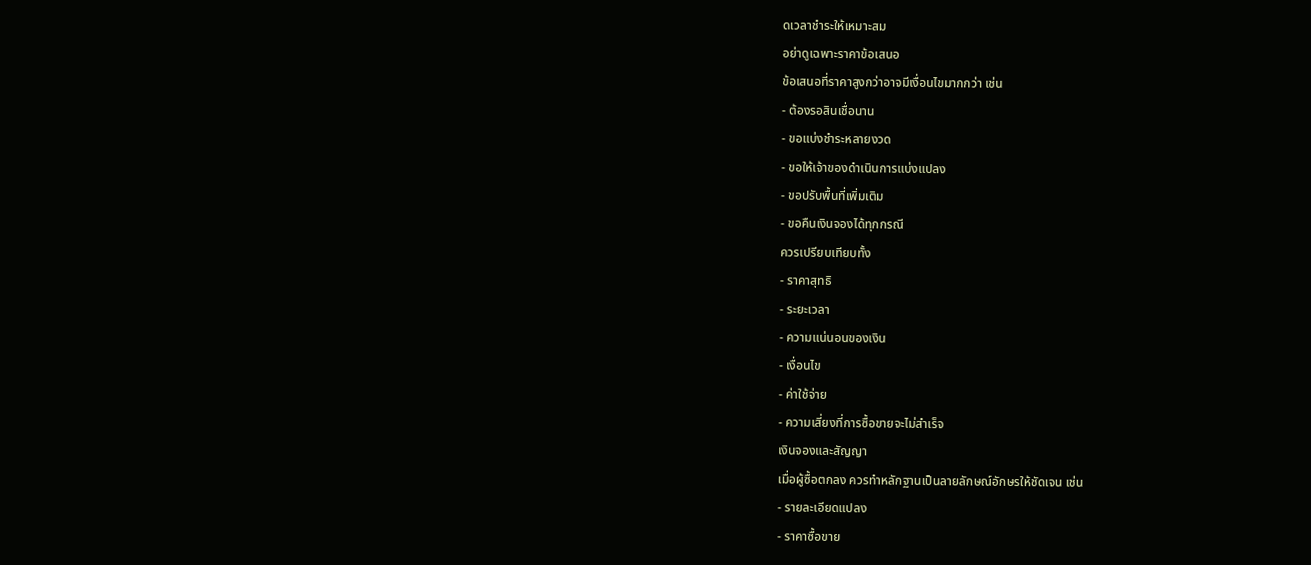ดเวลาชำระให้เหมาะสม
อย่าดูเฉพาะราคาข้อเสนอ
ข้อเสนอที่ราคาสูงกว่าอาจมีเงื่อนไขมากกว่า เช่น
- ต้องรอสินเชื่อนาน
- ขอแบ่งชำระหลายงวด
- ขอให้เจ้าของดำเนินการแบ่งแปลง
- ขอปรับพื้นที่เพิ่มเติม
- ขอคืนเงินจองได้ทุกกรณี
ควรเปรียบเทียบทั้ง
- ราคาสุทธิ
- ระยะเวลา
- ความแน่นอนของเงิน
- เงื่อนไข
- ค่าใช้จ่าย
- ความเสี่ยงที่การซื้อขายจะไม่สำเร็จ
เงินจองและสัญญา
เมื่อผู้ซื้อตกลง ควรทำหลักฐานเป็นลายลักษณ์อักษรให้ชัดเจน เช่น
- รายละเอียดแปลง
- ราคาซื้อขาย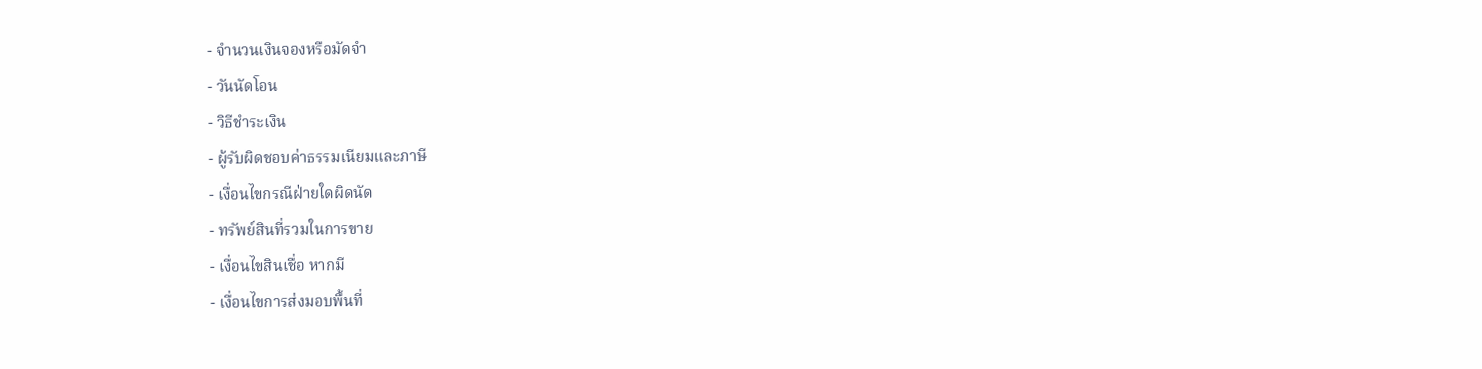- จำนวนเงินจองหรือมัดจำ
- วันนัดโอน
- วิธีชำระเงิน
- ผู้รับผิดชอบค่าธรรมเนียมและภาษี
- เงื่อนไขกรณีฝ่ายใดผิดนัด
- ทรัพย์สินที่รวมในการขาย
- เงื่อนไขสินเชื่อ หากมี
- เงื่อนไขการส่งมอบพื้นที่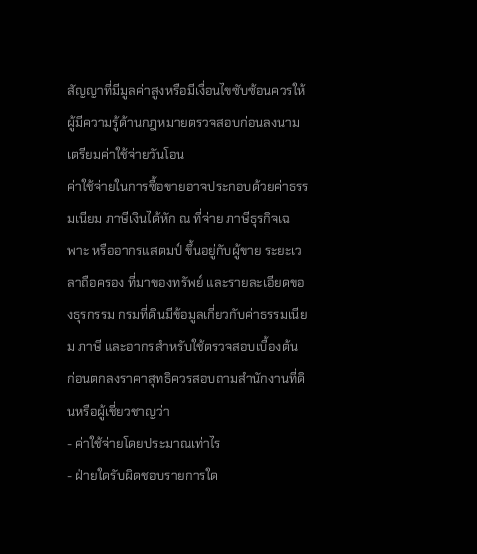สัญญาที่มีมูลค่าสูงหรือมีเงื่อนไขซับซ้อนควรให้ผู้มีความรู้ด้านกฎหมายตรวจสอบก่อนลงนาม
เตรียมค่าใช้จ่ายวันโอน
ค่าใช้จ่ายในการซื้อขายอาจประกอบด้วยค่าธรรมเนียม ภาษีเงินได้หัก ณ ที่จ่าย ภาษีธุรกิจเฉพาะ หรืออากรแสตมป์ ขึ้นอยู่กับผู้ขาย ระยะเวลาถือครอง ที่มาของทรัพย์ และรายละเอียดของธุรกรรม กรมที่ดินมีข้อมูลเกี่ยวกับค่าธรรมเนียม ภาษี และอากรสำหรับใช้ตรวจสอบเบื้องต้น
ก่อนตกลงราคาสุทธิควรสอบถามสำนักงานที่ดินหรือผู้เชี่ยวชาญว่า
- ค่าใช้จ่ายโดยประมาณเท่าไร
- ฝ่ายใดรับผิดชอบรายการใด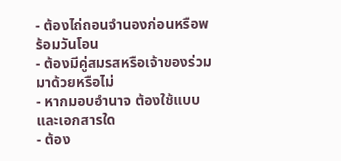- ต้องไถ่ถอนจำนองก่อนหรือพร้อมวันโอน
- ต้องมีคู่สมรสหรือเจ้าของร่วมมาด้วยหรือไม่
- หากมอบอำนาจ ต้องใช้แบบและเอกสารใด
- ต้อง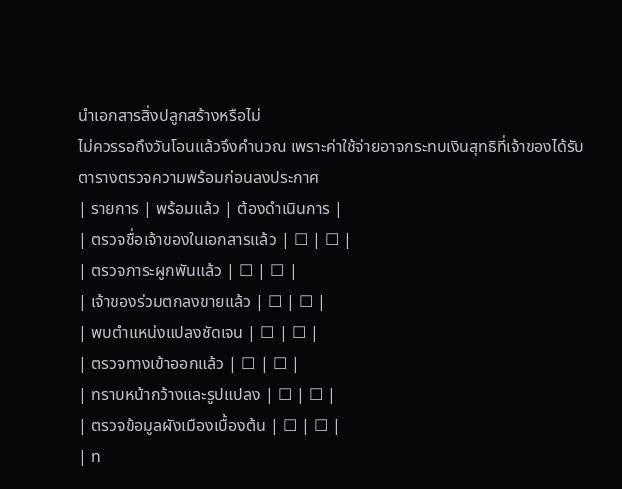นำเอกสารสิ่งปลูกสร้างหรือไม่
ไม่ควรรอถึงวันโอนแล้วจึงคำนวณ เพราะค่าใช้จ่ายอาจกระทบเงินสุทธิที่เจ้าของได้รับ
ตารางตรวจความพร้อมก่อนลงประกาศ
| รายการ | พร้อมแล้ว | ต้องดำเนินการ |
| ตรวจชื่อเจ้าของในเอกสารแล้ว | ☐ | ☐ |
| ตรวจภาระผูกพันแล้ว | ☐ | ☐ |
| เจ้าของร่วมตกลงขายแล้ว | ☐ | ☐ |
| พบตำแหน่งแปลงชัดเจน | ☐ | ☐ |
| ตรวจทางเข้าออกแล้ว | ☐ | ☐ |
| ทราบหน้ากว้างและรูปแปลง | ☐ | ☐ |
| ตรวจข้อมูลผังเมืองเบื้องต้น | ☐ | ☐ |
| ท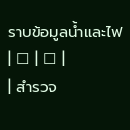ราบข้อมูลน้ำและไฟ | ☐ | ☐ |
| สำรวจ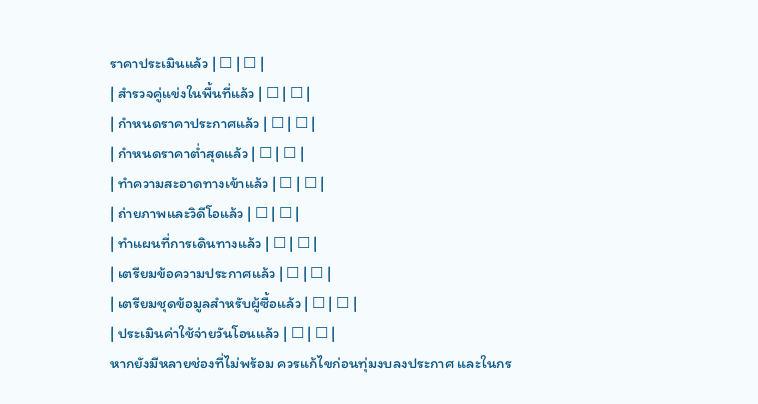ราคาประเมินแล้ว | ☐ | ☐ |
| สำรวจคู่แข่งในพื้นที่แล้ว | ☐ | ☐ |
| กำหนดราคาประกาศแล้ว | ☐ | ☐ |
| กำหนดราคาต่ำสุดแล้ว | ☐ | ☐ |
| ทำความสะอาดทางเข้าแล้ว | ☐ | ☐ |
| ถ่ายภาพและวิดีโอแล้ว | ☐ | ☐ |
| ทำแผนที่การเดินทางแล้ว | ☐ | ☐ |
| เตรียมข้อความประกาศแล้ว | ☐ | ☐ |
| เตรียมชุดข้อมูลสำหรับผู้ซื้อแล้ว | ☐ | ☐ |
| ประเมินค่าใช้จ่ายวันโอนแล้ว | ☐ | ☐ |
หากยังมีหลายช่องที่ไม่พร้อม ควรแก้ไขก่อนทุ่มงบลงประกาศ และในกร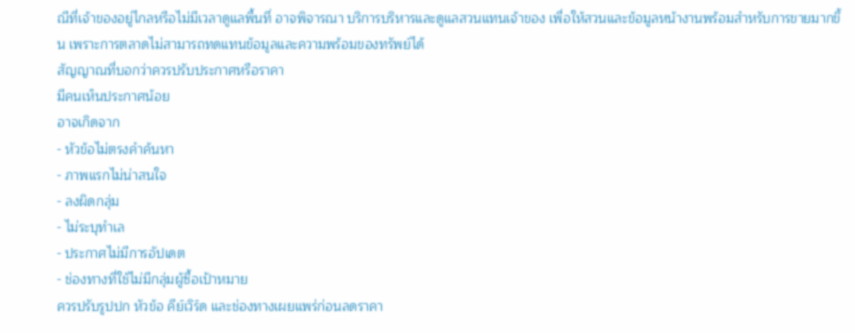ณีที่เจ้าของอยู่ไกลหรือไม่มีเวลาดูแลพื้นที่ อาจพิจารณา บริการบริหารและดูแลสวนแทนเจ้าของ เพื่อให้สวนและข้อมูลหน้างานพร้อมสำหรับการขายมากขึ้น เพราะการตลาดไม่สามารถทดแทนข้อมูลและความพร้อมของทรัพย์ได้
สัญญาณที่บอกว่าควรปรับประกาศหรือราคา
มีคนเห็นประกาศน้อย
อาจเกิดจาก
- หัวข้อไม่ตรงคำค้นหา
- ภาพแรกไม่น่าสนใจ
- ลงผิดกลุ่ม
- ไม่ระบุทำเล
- ประกาศไม่มีการอัปเดต
- ช่องทางที่ใช้ไม่มีกลุ่มผู้ซื้อเป้าหมาย
ควรปรับรูปปก หัวข้อ คีย์เวิร์ด และช่องทางเผยแพร่ก่อนลดราคา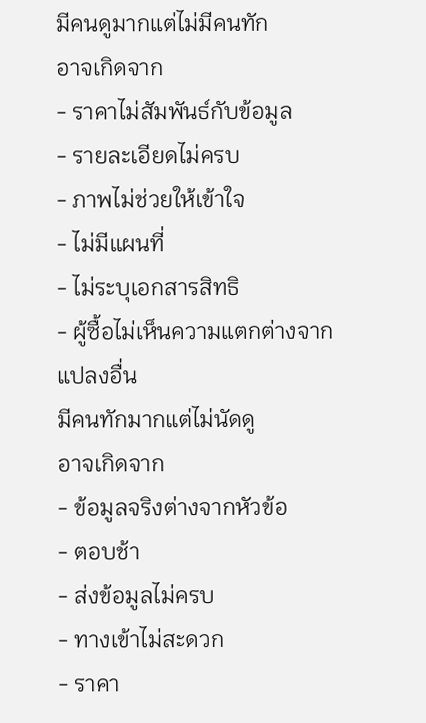มีคนดูมากแต่ไม่มีคนทัก
อาจเกิดจาก
- ราคาไม่สัมพันธ์กับข้อมูล
- รายละเอียดไม่ครบ
- ภาพไม่ช่วยให้เข้าใจ
- ไม่มีแผนที่
- ไม่ระบุเอกสารสิทธิ
- ผู้ซื้อไม่เห็นความแตกต่างจากแปลงอื่น
มีคนทักมากแต่ไม่นัดดู
อาจเกิดจาก
- ข้อมูลจริงต่างจากหัวข้อ
- ตอบช้า
- ส่งข้อมูลไม่ครบ
- ทางเข้าไม่สะดวก
- ราคา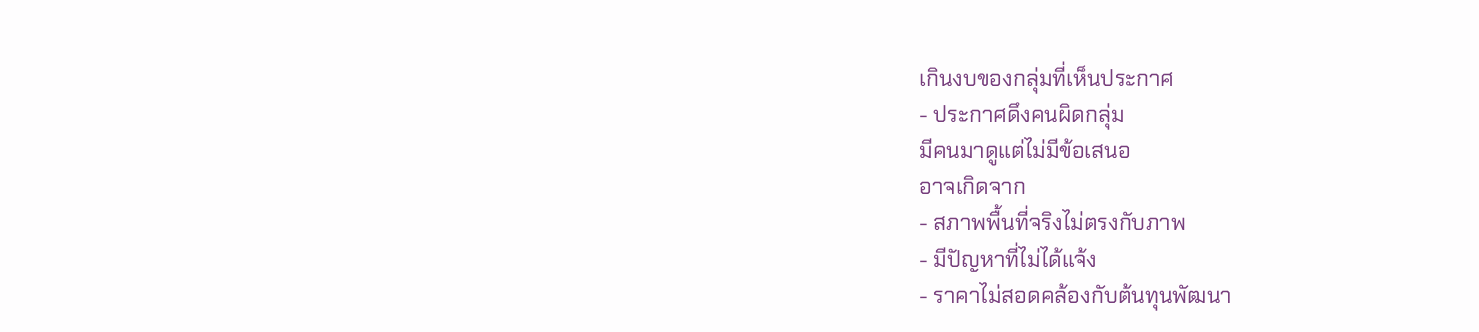เกินงบของกลุ่มที่เห็นประกาศ
- ประกาศดึงคนผิดกลุ่ม
มีคนมาดูแต่ไม่มีข้อเสนอ
อาจเกิดจาก
- สภาพพื้นที่จริงไม่ตรงกับภาพ
- มีปัญหาที่ไม่ได้แจ้ง
- ราคาไม่สอดคล้องกับต้นทุนพัฒนา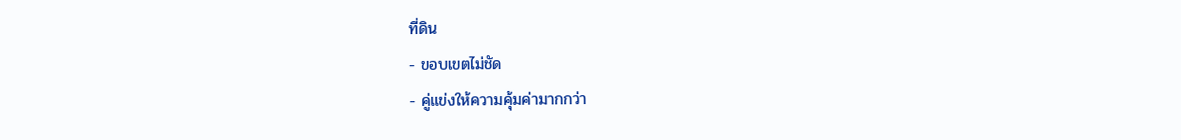ที่ดิน
- ขอบเขตไม่ชัด
- คู่แข่งให้ความคุ้มค่ามากกว่า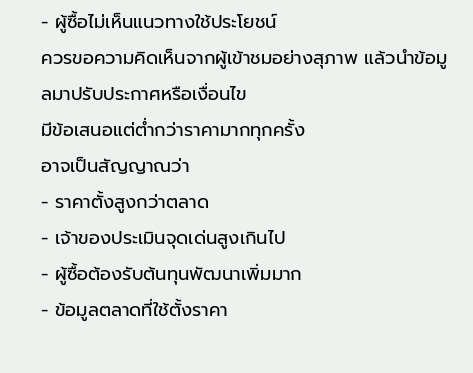- ผู้ซื้อไม่เห็นแนวทางใช้ประโยชน์
ควรขอความคิดเห็นจากผู้เข้าชมอย่างสุภาพ แล้วนำข้อมูลมาปรับประกาศหรือเงื่อนไข
มีข้อเสนอแต่ต่ำกว่าราคามากทุกครั้ง
อาจเป็นสัญญาณว่า
- ราคาตั้งสูงกว่าตลาด
- เจ้าของประเมินจุดเด่นสูงเกินไป
- ผู้ซื้อต้องรับต้นทุนพัฒนาเพิ่มมาก
- ข้อมูลตลาดที่ใช้ตั้งราคา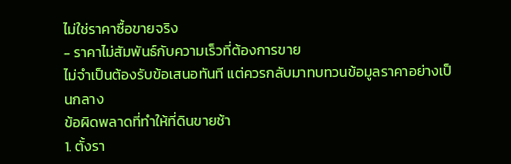ไม่ใช่ราคาซื้อขายจริง
- ราคาไม่สัมพันธ์กับความเร็วที่ต้องการขาย
ไม่จำเป็นต้องรับข้อเสนอทันที แต่ควรกลับมาทบทวนข้อมูลราคาอย่างเป็นกลาง
ข้อผิดพลาดที่ทำให้ที่ดินขายช้า
1. ตั้งรา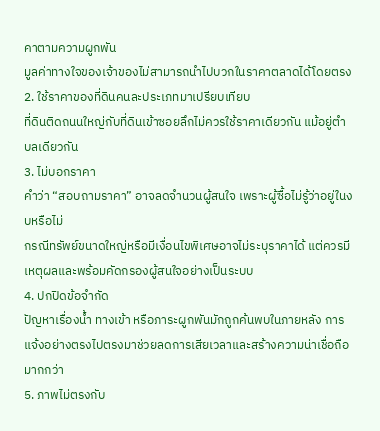คาตามความผูกพัน
มูลค่าทางใจของเจ้าของไม่สามารถนำไปบวกในราคาตลาดได้โดยตรง
2. ใช้ราคาของที่ดินคนละประเภทมาเปรียบเทียบ
ที่ดินติดถนนใหญ่กับที่ดินเข้าซอยลึกไม่ควรใช้ราคาเดียวกัน แม้อยู่ตำบลเดียวกัน
3. ไม่บอกราคา
คำว่า “สอบถามราคา” อาจลดจำนวนผู้สนใจ เพราะผู้ซื้อไม่รู้ว่าอยู่ในงบหรือไม่
กรณีทรัพย์ขนาดใหญ่หรือมีเงื่อนไขพิเศษอาจไม่ระบุราคาได้ แต่ควรมีเหตุผลและพร้อมคัดกรองผู้สนใจอย่างเป็นระบบ
4. ปกปิดข้อจำกัด
ปัญหาเรื่องน้ำ ทางเข้า หรือภาระผูกพันมักถูกค้นพบในภายหลัง การแจ้งอย่างตรงไปตรงมาช่วยลดการเสียเวลาและสร้างความน่าเชื่อถือมากกว่า
5. ภาพไม่ตรงกับ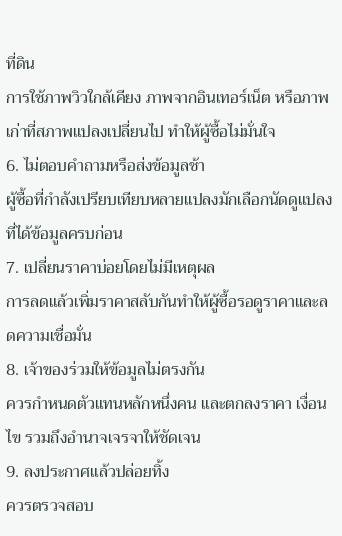ที่ดิน
การใช้ภาพวิวใกล้เคียง ภาพจากอินเทอร์เน็ต หรือภาพเก่าที่สภาพแปลงเปลี่ยนไป ทำให้ผู้ซื้อไม่มั่นใจ
6. ไม่ตอบคำถามหรือส่งข้อมูลช้า
ผู้ซื้อที่กำลังเปรียบเทียบหลายแปลงมักเลือกนัดดูแปลงที่ได้ข้อมูลครบก่อน
7. เปลี่ยนราคาบ่อยโดยไม่มีเหตุผล
การลดแล้วเพิ่มราคาสลับกันทำให้ผู้ซื้อรอดูราคาและลดความเชื่อมั่น
8. เจ้าของร่วมให้ข้อมูลไม่ตรงกัน
ควรกำหนดตัวแทนหลักหนึ่งคน และตกลงราคา เงื่อนไข รวมถึงอำนาจเจรจาให้ชัดเจน
9. ลงประกาศแล้วปล่อยทิ้ง
ควรตรวจสอบ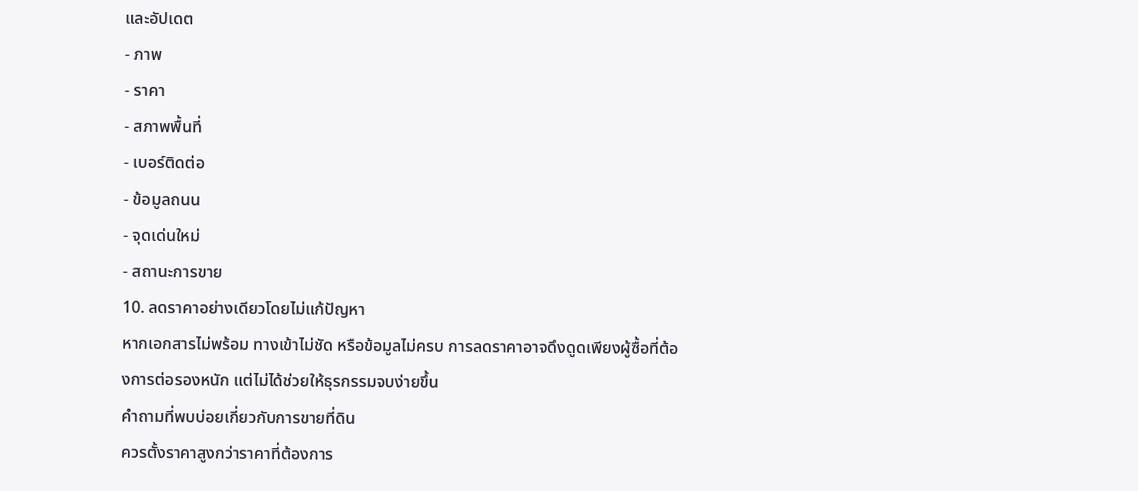และอัปเดต
- ภาพ
- ราคา
- สภาพพื้นที่
- เบอร์ติดต่อ
- ข้อมูลถนน
- จุดเด่นใหม่
- สถานะการขาย
10. ลดราคาอย่างเดียวโดยไม่แก้ปัญหา
หากเอกสารไม่พร้อม ทางเข้าไม่ชัด หรือข้อมูลไม่ครบ การลดราคาอาจดึงดูดเพียงผู้ซื้อที่ต้องการต่อรองหนัก แต่ไม่ได้ช่วยให้ธุรกรรมจบง่ายขึ้น
คำถามที่พบบ่อยเกี่ยวกับการขายที่ดิน
ควรตั้งราคาสูงกว่าราคาที่ต้องการ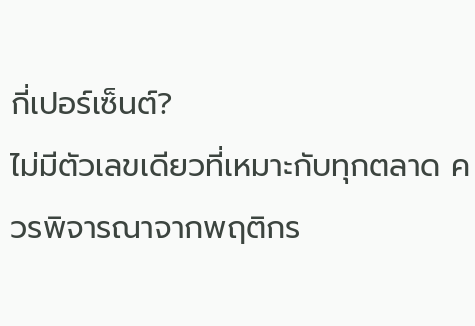กี่เปอร์เซ็นต์?
ไม่มีตัวเลขเดียวที่เหมาะกับทุกตลาด ควรพิจารณาจากพฤติกร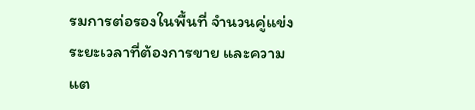รมการต่อรองในพื้นที่ จำนวนคู่แข่ง ระยะเวลาที่ต้องการขาย และความแต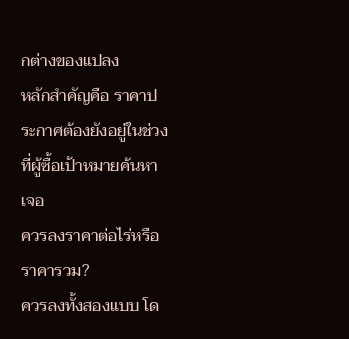กต่างของแปลง
หลักสำคัญคือ ราคาประกาศต้องยังอยู่ในช่วงที่ผู้ซื้อเป้าหมายค้นหาเจอ
ควรลงราคาต่อไร่หรือราคารวม?
ควรลงทั้งสองแบบ โด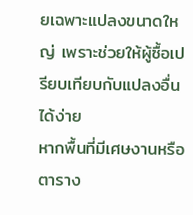ยเฉพาะแปลงขนาดใหญ่ เพราะช่วยให้ผู้ซื้อเปรียบเทียบกับแปลงอื่นได้ง่าย
หากพื้นที่มีเศษงานหรือตาราง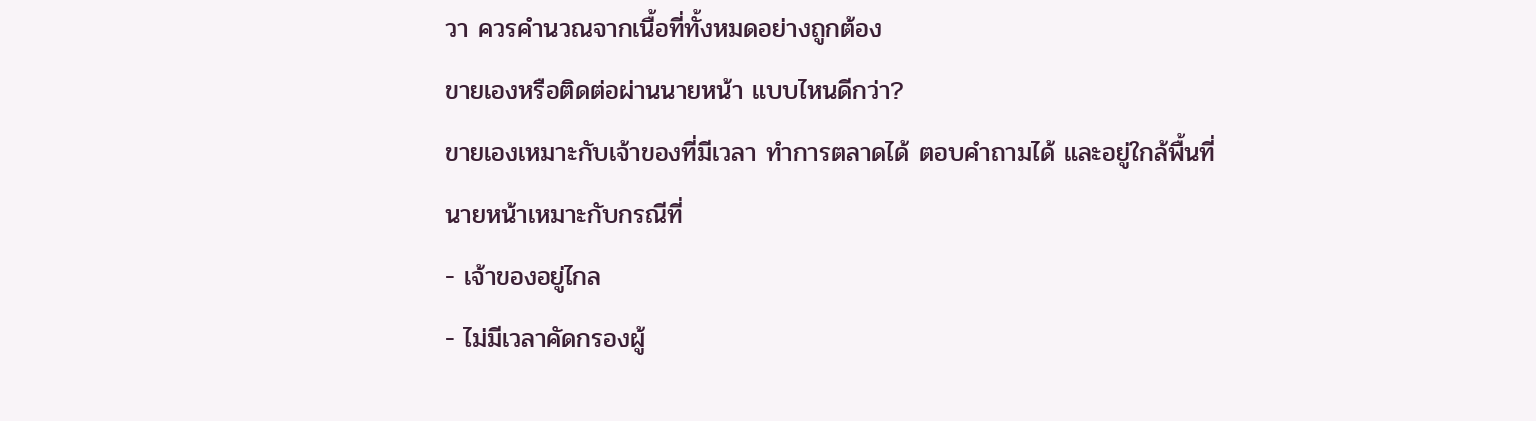วา ควรคำนวณจากเนื้อที่ทั้งหมดอย่างถูกต้อง
ขายเองหรือติดต่อผ่านนายหน้า แบบไหนดีกว่า?
ขายเองเหมาะกับเจ้าของที่มีเวลา ทำการตลาดได้ ตอบคำถามได้ และอยู่ใกล้พื้นที่
นายหน้าเหมาะกับกรณีที่
- เจ้าของอยู่ไกล
- ไม่มีเวลาคัดกรองผู้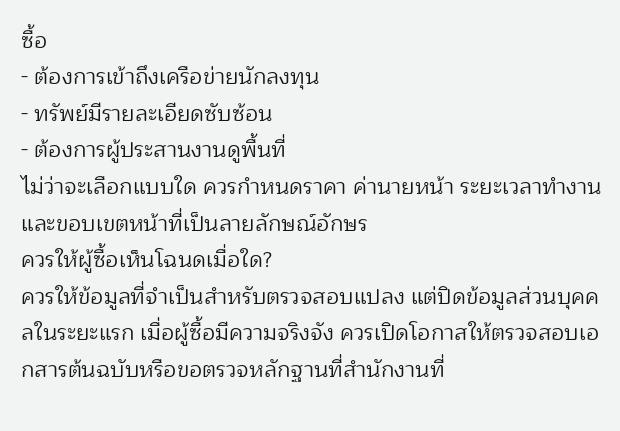ซื้อ
- ต้องการเข้าถึงเครือข่ายนักลงทุน
- ทรัพย์มีรายละเอียดซับซ้อน
- ต้องการผู้ประสานงานดูพื้นที่
ไม่ว่าจะเลือกแบบใด ควรกำหนดราคา ค่านายหน้า ระยะเวลาทำงาน และขอบเขตหน้าที่เป็นลายลักษณ์อักษร
ควรให้ผู้ซื้อเห็นโฉนดเมื่อใด?
ควรให้ข้อมูลที่จำเป็นสำหรับตรวจสอบแปลง แต่ปิดข้อมูลส่วนบุคคลในระยะแรก เมื่อผู้ซื้อมีความจริงจัง ควรเปิดโอกาสให้ตรวจสอบเอกสารต้นฉบับหรือขอตรวจหลักฐานที่สำนักงานที่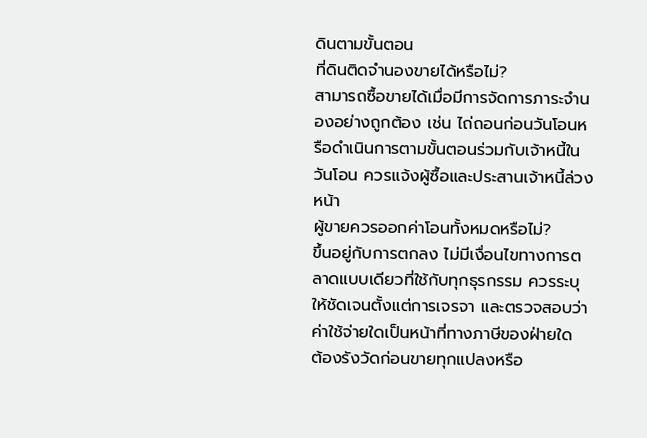ดินตามขั้นตอน
ที่ดินติดจำนองขายได้หรือไม่?
สามารถซื้อขายได้เมื่อมีการจัดการภาระจำนองอย่างถูกต้อง เช่น ไถ่ถอนก่อนวันโอนหรือดำเนินการตามขั้นตอนร่วมกับเจ้าหนี้ในวันโอน ควรแจ้งผู้ซื้อและประสานเจ้าหนี้ล่วงหน้า
ผู้ขายควรออกค่าโอนทั้งหมดหรือไม่?
ขึ้นอยู่กับการตกลง ไม่มีเงื่อนไขทางการตลาดแบบเดียวที่ใช้กับทุกธุรกรรม ควรระบุให้ชัดเจนตั้งแต่การเจรจา และตรวจสอบว่าค่าใช้จ่ายใดเป็นหน้าที่ทางภาษีของฝ่ายใด
ต้องรังวัดก่อนขายทุกแปลงหรือ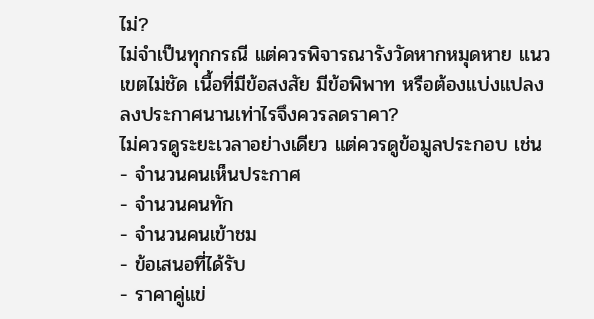ไม่?
ไม่จำเป็นทุกกรณี แต่ควรพิจารณารังวัดหากหมุดหาย แนวเขตไม่ชัด เนื้อที่มีข้อสงสัย มีข้อพิพาท หรือต้องแบ่งแปลง
ลงประกาศนานเท่าไรจึงควรลดราคา?
ไม่ควรดูระยะเวลาอย่างเดียว แต่ควรดูข้อมูลประกอบ เช่น
- จำนวนคนเห็นประกาศ
- จำนวนคนทัก
- จำนวนคนเข้าชม
- ข้อเสนอที่ได้รับ
- ราคาคู่แข่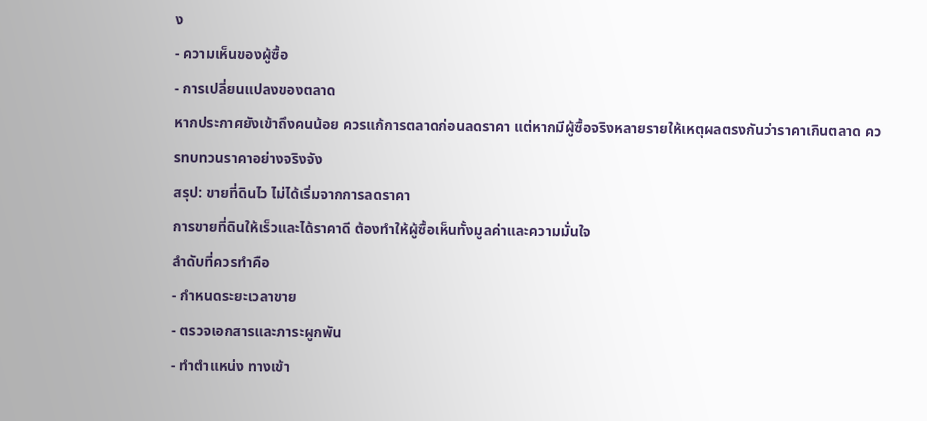ง
- ความเห็นของผู้ซื้อ
- การเปลี่ยนแปลงของตลาด
หากประกาศยังเข้าถึงคนน้อย ควรแก้การตลาดก่อนลดราคา แต่หากมีผู้ซื้อจริงหลายรายให้เหตุผลตรงกันว่าราคาเกินตลาด ควรทบทวนราคาอย่างจริงจัง
สรุป: ขายที่ดินไว ไม่ได้เริ่มจากการลดราคา
การขายที่ดินให้เร็วและได้ราคาดี ต้องทำให้ผู้ซื้อเห็นทั้งมูลค่าและความมั่นใจ
ลำดับที่ควรทำคือ
- กำหนดระยะเวลาขาย
- ตรวจเอกสารและภาระผูกพัน
- ทำตำแหน่ง ทางเข้า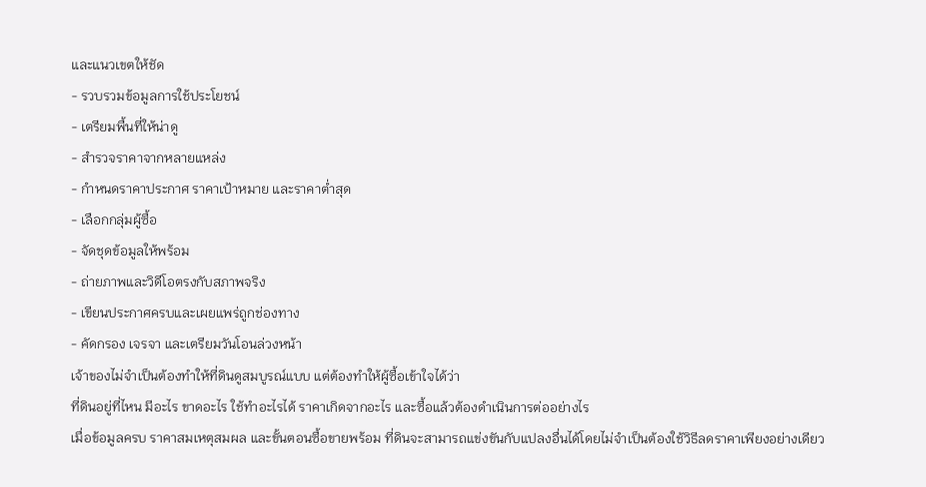และแนวเขตให้ชัด
- รวบรวมข้อมูลการใช้ประโยชน์
- เตรียมพื้นที่ให้น่าดู
- สำรวจราคาจากหลายแหล่ง
- กำหนดราคาประกาศ ราคาเป้าหมาย และราคาต่ำสุด
- เลือกกลุ่มผู้ซื้อ
- จัดชุดข้อมูลให้พร้อม
- ถ่ายภาพและวิดีโอตรงกับสภาพจริง
- เขียนประกาศครบและเผยแพร่ถูกช่องทาง
- คัดกรอง เจรจา และเตรียมวันโอนล่วงหน้า
เจ้าของไม่จำเป็นต้องทำให้ที่ดินดูสมบูรณ์แบบ แต่ต้องทำให้ผู้ซื้อเข้าใจได้ว่า
ที่ดินอยู่ที่ไหน มีอะไร ขาดอะไร ใช้ทำอะไรได้ ราคาเกิดจากอะไร และซื้อแล้วต้องดำเนินการต่ออย่างไร
เมื่อข้อมูลครบ ราคาสมเหตุสมผล และขั้นตอนซื้อขายพร้อม ที่ดินจะสามารถแข่งขันกับแปลงอื่นได้โดยไม่จำเป็นต้องใช้วิธีลดราคาเพียงอย่างเดียว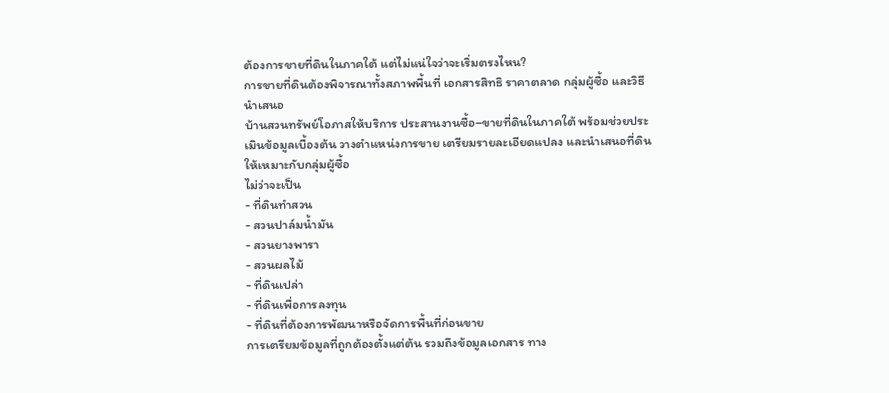ต้องการขายที่ดินในภาคใต้ แต่ไม่แน่ใจว่าจะเริ่มตรงไหน?
การขายที่ดินต้องพิจารณาทั้งสภาพพื้นที่ เอกสารสิทธิ ราคาตลาด กลุ่มผู้ซื้อ และวิธีนำเสนอ
บ้านสวนทรัพย์โอภาสให้บริการ ประสานงานซื้อ–ขายที่ดินในภาคใต้ พร้อมช่วยประเมินข้อมูลเบื้องต้น วางตำแหน่งการขาย เตรียมรายละเอียดแปลง และนำเสนอที่ดินให้เหมาะกับกลุ่มผู้ซื้อ
ไม่ว่าจะเป็น
- ที่ดินทำสวน
- สวนปาล์มน้ำมัน
- สวนยางพารา
- สวนผลไม้
- ที่ดินเปล่า
- ที่ดินเพื่อการลงทุน
- ที่ดินที่ต้องการพัฒนาหรือจัดการพื้นที่ก่อนขาย
การเตรียมข้อมูลที่ถูกต้องตั้งแต่ต้น รวมถึงข้อมูลเอกสาร ทาง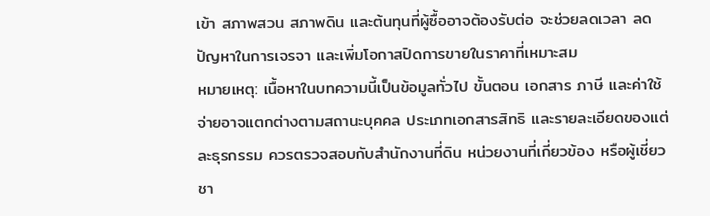เข้า สภาพสวน สภาพดิน และต้นทุนที่ผู้ซื้ออาจต้องรับต่อ จะช่วยลดเวลา ลดปัญหาในการเจรจา และเพิ่มโอกาสปิดการขายในราคาที่เหมาะสม
หมายเหตุ: เนื้อหาในบทความนี้เป็นข้อมูลทั่วไป ขั้นตอน เอกสาร ภาษี และค่าใช้จ่ายอาจแตกต่างตามสถานะบุคคล ประเภทเอกสารสิทธิ และรายละเอียดของแต่ละธุรกรรม ควรตรวจสอบกับสำนักงานที่ดิน หน่วยงานที่เกี่ยวข้อง หรือผู้เชี่ยวชา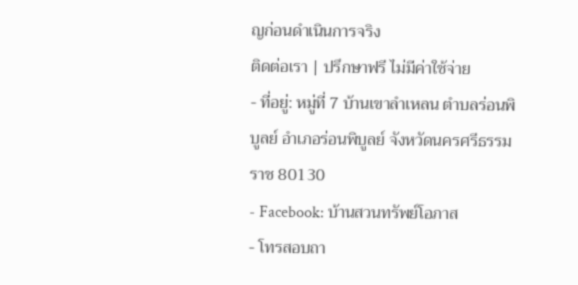ญก่อนดำเนินการจริง
ติดต่อเรา | ปรึกษาฟรี ไม่มีค่าใช้จ่าย
- ที่อยู่: หมู่ที่ 7 บ้านเขาลำเหลน ตำบลร่อนพิบูลย์ อำเภอร่อนพิบูลย์ จังหวัดนครศรีธรรมราช 80130
- Facebook: บ้านสวนทรัพย์โอภาส
- โทรสอบถา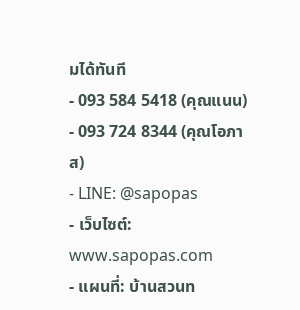มได้ทันที
- 093 584 5418 (คุณแนน)
- 093 724 8344 (คุณโอภาส)
- LINE: @sapopas
- เว็บไซต์: www.sapopas.com
- แผนที่: บ้านสวนท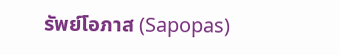รัพย์โอภาส (Sapopas)